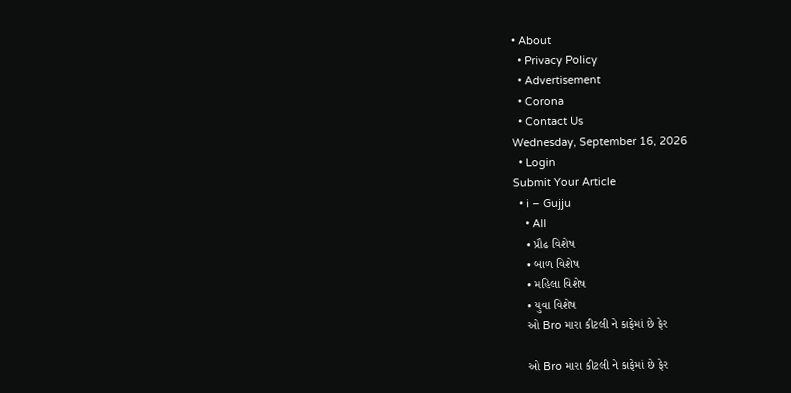• About
  • Privacy Policy
  • Advertisement
  • Corona
  • Contact Us
Wednesday, September 16, 2026
  • Login
Submit Your Article
  • i – Gujju
    • All
    • પ્રૌઢ વિશેષ
    • બાળ વિશેષ
    • મહિલા વિશેષ
    • યુવા વિશેષ
    ઓ Bro મારા કીટલી ને કાફેમાં છે ફેર

    ઓ Bro મારા કીટલી ને કાફેમાં છે ફેર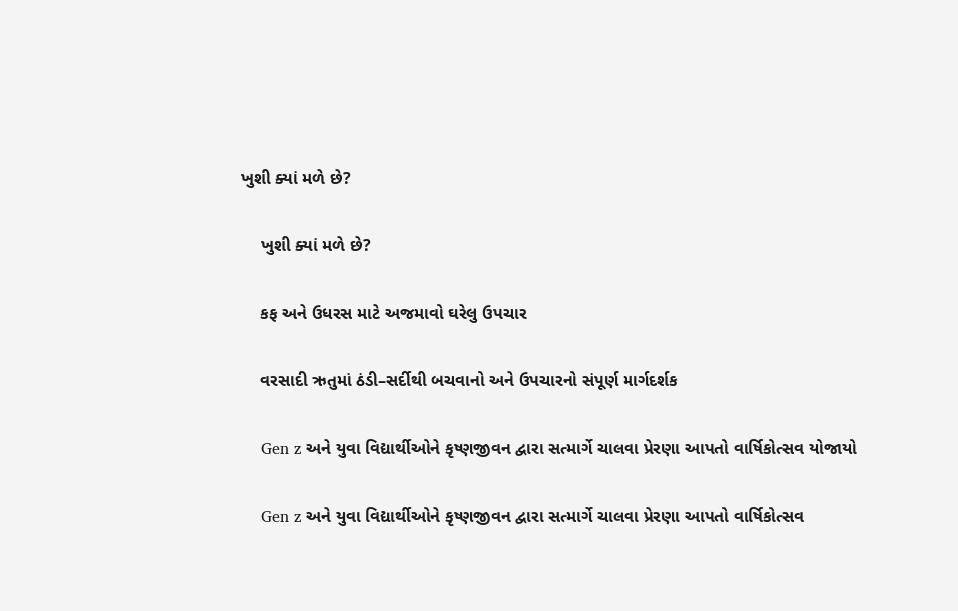ખુશી ક્યાં મળે છે?

    ખુશી ક્યાં મળે છે?

    કફ અને ઉધરસ માટે અજમાવો ઘરેલુ ઉપચાર

    વરસાદી ઋતુમાં ઠંડી–સર્દીથી બચવાનો અને ઉપચારનો સંપૂર્ણ માર્ગદર્શક

    Gen z અને યુવા વિદ્યાર્થીઓને કૃષ્ણજીવન દ્વારા સત્માર્ગે ચાલવા પ્રેરણા આપતો વાર્ષિકોત્સવ યોજાયો

    Gen z અને યુવા વિદ્યાર્થીઓને કૃષ્ણજીવન દ્વારા સત્માર્ગે ચાલવા પ્રેરણા આપતો વાર્ષિકોત્સવ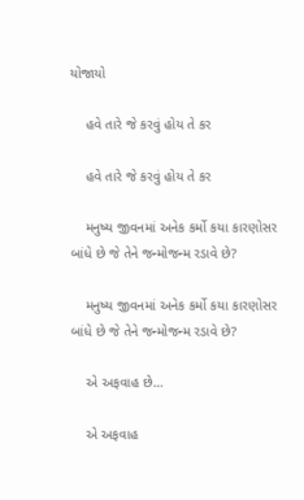યોજાયો

    હવે તારે જે કરવું હોય તે કર

    હવે તારે જે કરવું હોય તે કર

    મનુષ્ય જીવનમાં અનેક કર્મો કયા કારણોસર બાંધે છે જે તેને જન્મોજન્મ રડાવે છે?

    મનુષ્ય જીવનમાં અનેક કર્મો કયા કારણોસર બાંધે છે જે તેને જન્મોજન્મ રડાવે છે?

    એ અફવાહ છે…

    એ અફવાહ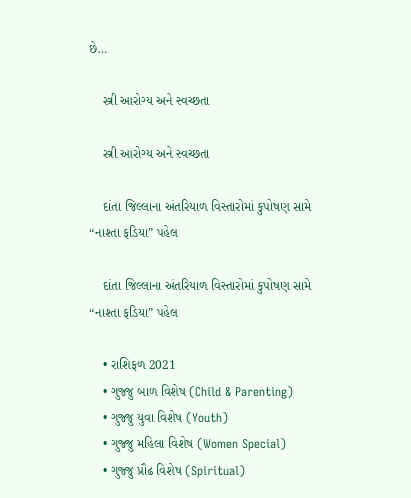છે…

    સ્ત્રી આરોગ્ય અને સ્વચ્છતા

    સ્ત્રી આરોગ્ય અને સ્વચ્છતા

    દાંતા જિલ્લાના અંતરિયાળ વિસ્તારોમાં કુપોષણ સામે “નાશ્તા ફડિયા” પહેલ

    દાંતા જિલ્લાના અંતરિયાળ વિસ્તારોમાં કુપોષણ સામે “નાશ્તા ફડિયા” પહેલ

    • રાશિફળ 2021
    • ગુજ્જુ બાળ વિશેષ (Child & Parenting)
    • ગુજ્જુ યુવા વિશેષ (Youth)
    • ગુજ્જુ મહિલા વિશેષ (Women Special)
    • ગુજ્જુ પ્રૌઢ વિશેષ (Spiritual)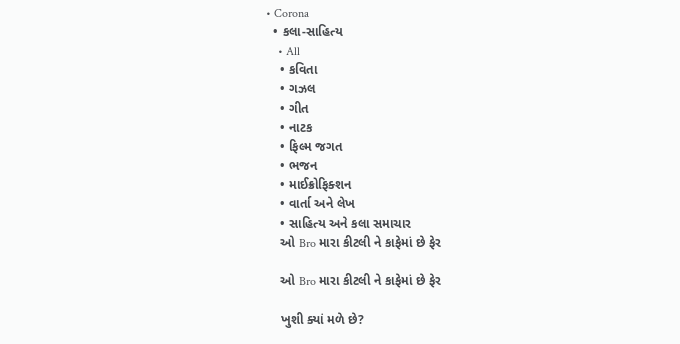• Corona
  • કલા-સાહિત્ય
    • All
    • કવિતા
    • ગઝલ
    • ગીત
    • નાટક
    • ફિલ્મ જગત
    • ભજન
    • માઈક્રોફિક્શન
    • વાર્તા અને લેખ
    • સાહિત્ય અને કલા સમાચાર
    ઓ Bro મારા કીટલી ને કાફેમાં છે ફેર

    ઓ Bro મારા કીટલી ને કાફેમાં છે ફેર

    ખુશી ક્યાં મળે છે?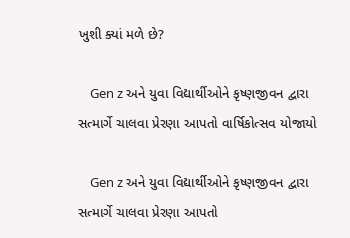ખુશી ક્યાં મળે છે?

    Gen z અને યુવા વિદ્યાર્થીઓને કૃષ્ણજીવન દ્વારા સત્માર્ગે ચાલવા પ્રેરણા આપતો વાર્ષિકોત્સવ યોજાયો

    Gen z અને યુવા વિદ્યાર્થીઓને કૃષ્ણજીવન દ્વારા સત્માર્ગે ચાલવા પ્રેરણા આપતો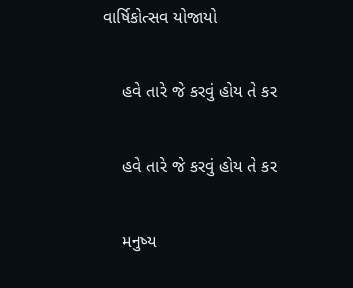વાર્ષિકોત્સવ યોજાયો

    હવે તારે જે કરવું હોય તે કર

    હવે તારે જે કરવું હોય તે કર

    મનુષ્ય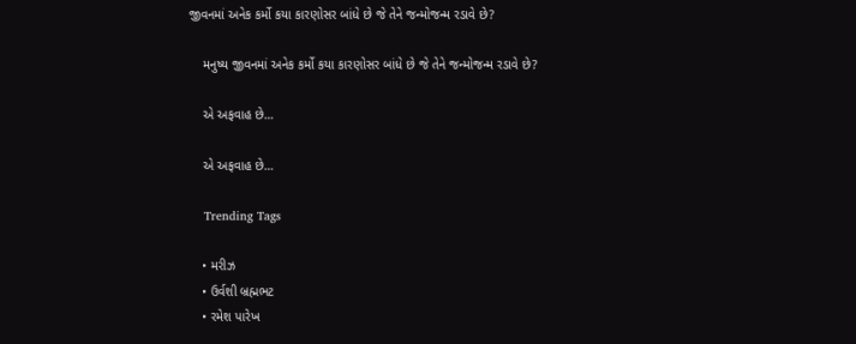જીવનમાં અનેક કર્મો કયા કારણોસર બાંધે છે જે તેને જન્મોજન્મ રડાવે છે?

    મનુષ્ય જીવનમાં અનેક કર્મો કયા કારણોસર બાંધે છે જે તેને જન્મોજન્મ રડાવે છે?

    એ અફવાહ છે…

    એ અફવાહ છે…

    Trending Tags

    • મરીઝ
    • ઉર્વશી બ્રહ્મભટ
    • રમેશ પારેખ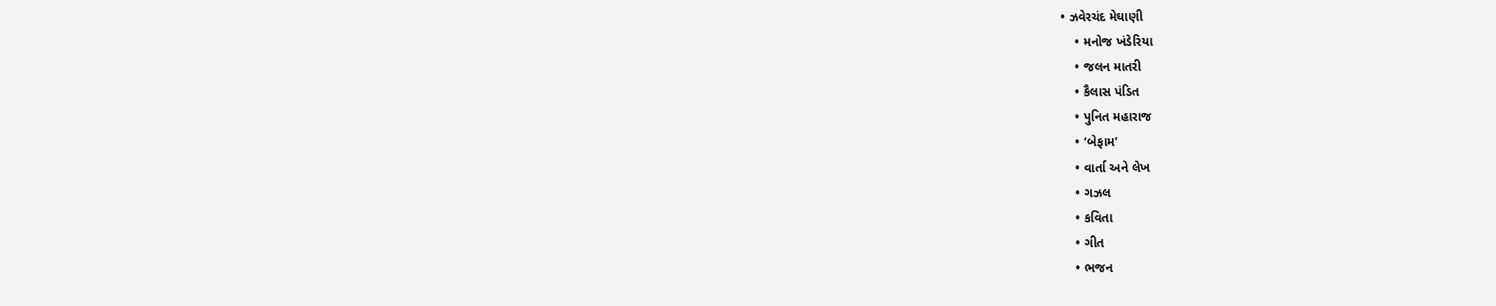• ઝવેરચંદ મેઘાણી
    • મનોજ ખંડેરિયા
    • જલન માતરી
    • કૈલાસ પંડિત
    • પુનિત મહારાજ
    • ‘બેફામ’
    • વાર્તા અને લેખ
    • ગઝલ
    • કવિતા
    • ગીત
    • ભજન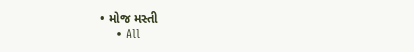• મોજ મસ્તી
    • All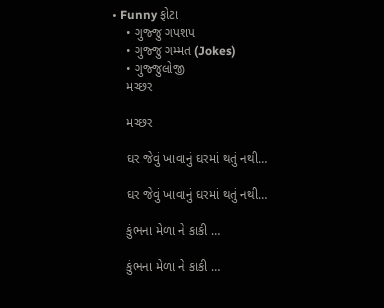• Funny ફોટા
    • ગુજ્જુ ગપશપ
    • ગુજ્જુ ગમ્મત (Jokes)
    • ગુજ્જુલોજી
    મચ્છર

    મચ્છર

    ઘર જેવું ખાવાનું ઘરમાં થતું નથી…

    ઘર જેવું ખાવાનું ઘરમાં થતું નથી…

    કુંભના મેળા ને કાકી …

    કુંભના મેળા ને કાકી …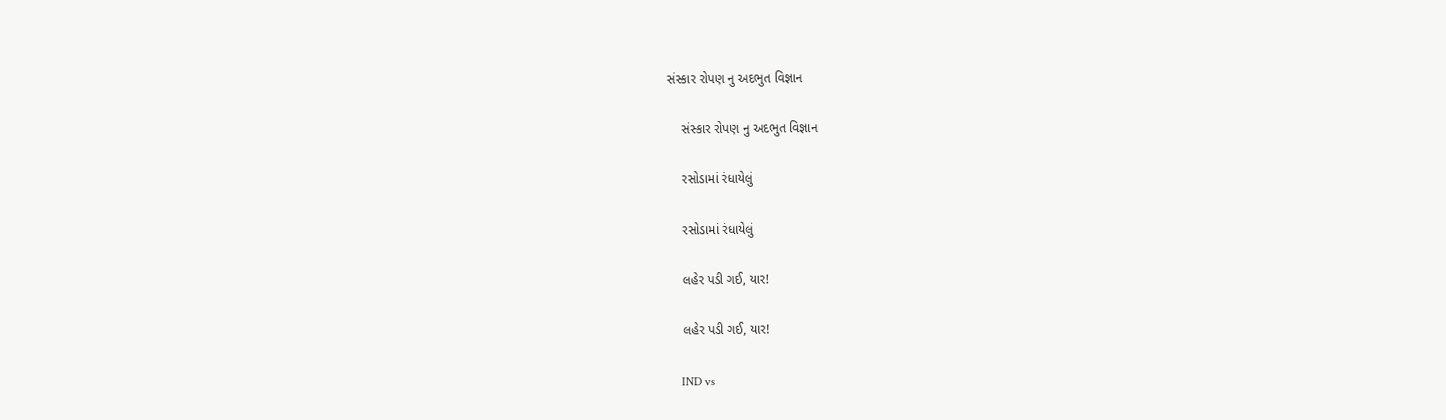સંસ્કાર રોપણ નુ અદભુત વિજ્ઞાન

    સંસ્કાર રોપણ નુ અદભુત વિજ્ઞાન

    રસોડામાં રંધાયેલું

    રસોડામાં રંધાયેલું

    લહેર પડી ગઈ, યાર!

    લહેર પડી ગઈ, યાર!

    IND vs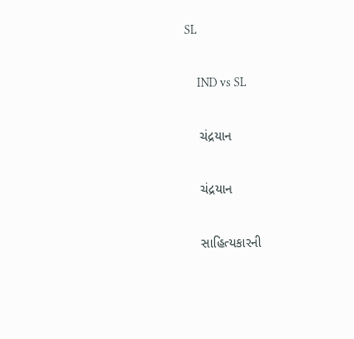SL

    IND vs SL

    ચંદ્રયાન

    ચંદ્રયાન

    સાહિત્યકારની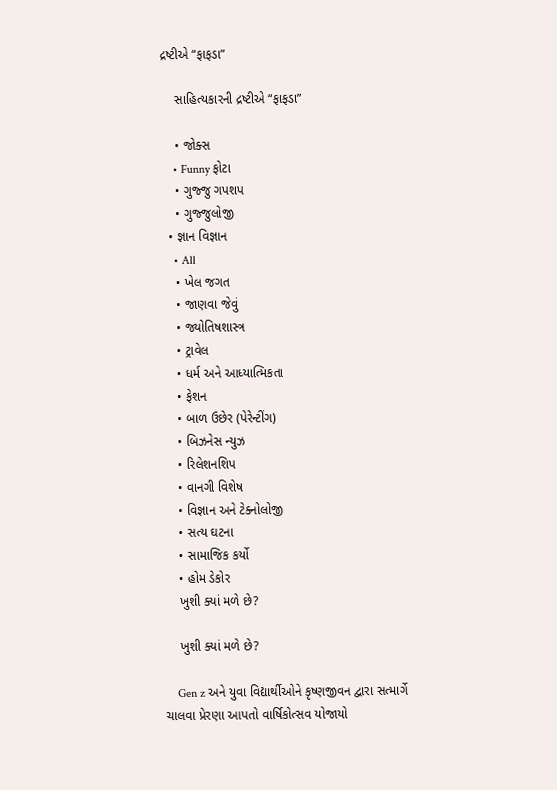દ્રષ્ટીએ “ફાફડા”

    સાહિત્યકારની દ્રષ્ટીએ “ફાફડા”

    • જોક્સ
    • Funny ફોટા
    • ગુજ્જુ ગપશપ
    • ગુજ્જુલોજી
  • જ્ઞાન વિજ્ઞાન
    • All
    • ખેલ જગત
    • જાણવા જેવું
    • જ્યોતિષશાસ્ત્ર
    • ટ્રાવેલ
    • ધર્મ અને આધ્યાત્મિકતા
    • ફેશન
    • બાળ ઉછેર (પેરેન્ટીંગ)
    • બિઝનેસ ન્યુઝ
    • રિલેશનશિપ
    • વાનગી વિશેષ
    • વિજ્ઞાન અને ટેક્નોલોજી
    • સત્ય ઘટના
    • સામાજિક કર્યો
    • હોમ ડેકોર
    ખુશી ક્યાં મળે છે?

    ખુશી ક્યાં મળે છે?

    Gen z અને યુવા વિદ્યાર્થીઓને કૃષ્ણજીવન દ્વારા સત્માર્ગે ચાલવા પ્રેરણા આપતો વાર્ષિકોત્સવ યોજાયો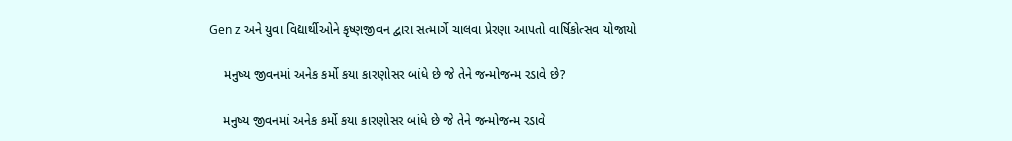Gen z અને યુવા વિદ્યાર્થીઓને કૃષ્ણજીવન દ્વારા સત્માર્ગે ચાલવા પ્રેરણા આપતો વાર્ષિકોત્સવ યોજાયો

    મનુષ્ય જીવનમાં અનેક કર્મો કયા કારણોસર બાંધે છે જે તેને જન્મોજન્મ રડાવે છે?

    મનુષ્ય જીવનમાં અનેક કર્મો કયા કારણોસર બાંધે છે જે તેને જન્મોજન્મ રડાવે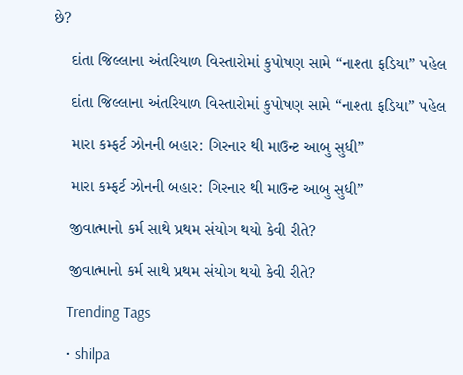છે?

    દાંતા જિલ્લાના અંતરિયાળ વિસ્તારોમાં કુપોષણ સામે “નાશ્તા ફડિયા” પહેલ

    દાંતા જિલ્લાના અંતરિયાળ વિસ્તારોમાં કુપોષણ સામે “નાશ્તા ફડિયા” પહેલ

    મારા કમ્ફર્ટ ઝોનની બહાર: ગિરનાર થી માઉન્ટ આબુ સુધી”

    મારા કમ્ફર્ટ ઝોનની બહાર: ગિરનાર થી માઉન્ટ આબુ સુધી”

    જીવાત્માનો કર્મ સાથે પ્રથમ સંયોગ થયો કેવી રીતે?

    જીવાત્માનો કર્મ સાથે પ્રથમ સંયોગ થયો કેવી રીતે?

    Trending Tags

    • shilpa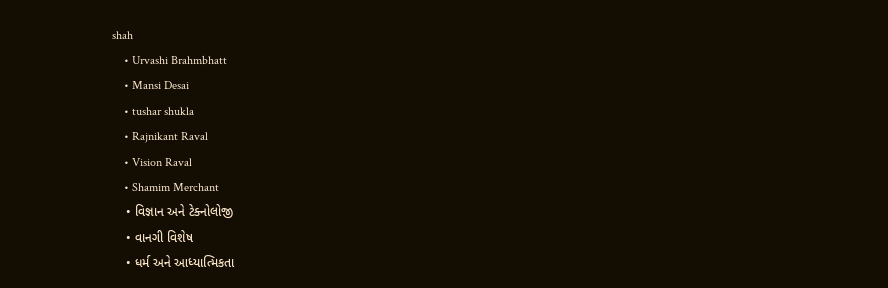shah
    • Urvashi Brahmbhatt
    • Mansi Desai
    • tushar shukla
    • Rajnikant Raval
    • Vision Raval
    • Shamim Merchant
    • વિજ્ઞાન અને ટેક્નોલોજી
    • વાનગી વિશેષ
    • ધર્મ અને આધ્યાત્મિકતા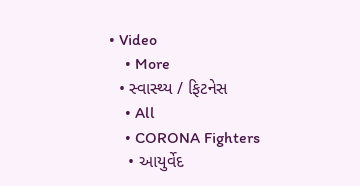• Video
    • More
  • સ્વાસ્થ્ય / ફિટનેસ
    • All
    • CORONA Fighters
    • આયુર્વેદ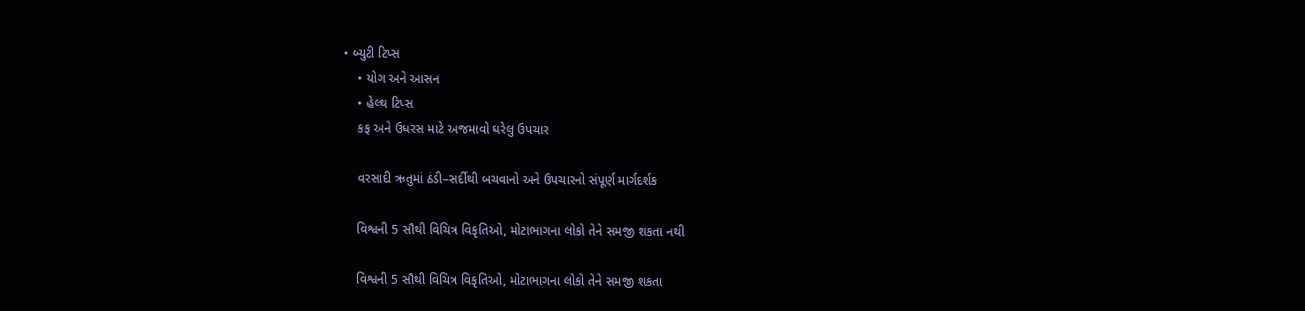• બ્યુટી ટિપ્સ
    • યોગ અને આસન
    • હેલ્થ ટિપ્સ
    કફ અને ઉધરસ માટે અજમાવો ઘરેલુ ઉપચાર

    વરસાદી ઋતુમાં ઠંડી–સર્દીથી બચવાનો અને ઉપચારનો સંપૂર્ણ માર્ગદર્શક

    વિશ્વની 5 સૌથી વિચિત્ર વિકૃતિઓ, મોટાભાગના લોકો તેને સમજી શકતા નથી

    વિશ્વની 5 સૌથી વિચિત્ર વિકૃતિઓ, મોટાભાગના લોકો તેને સમજી શકતા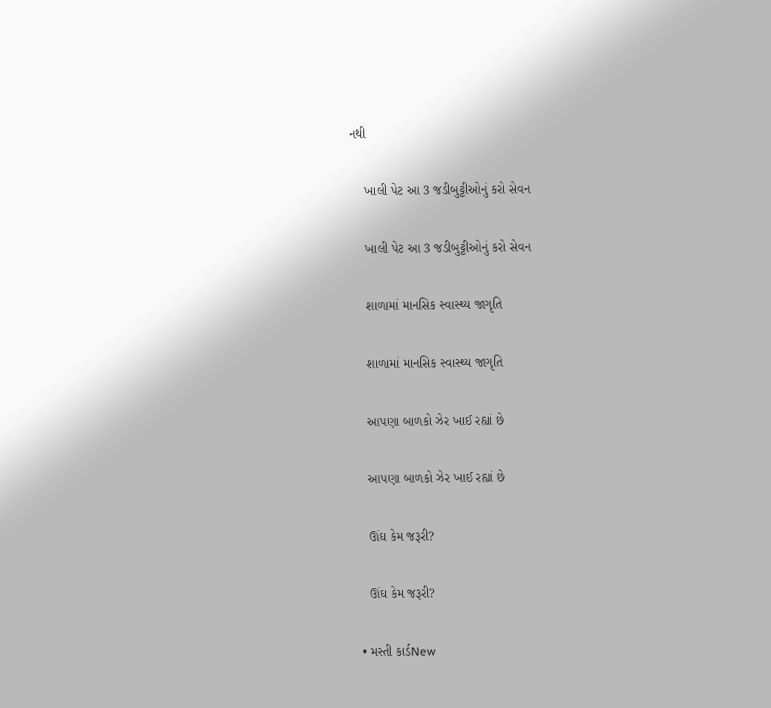નથી

    ખાલી પેટ આ 3 જડીબુટ્ટીઓનું કરો સેવન

    ખાલી પેટ આ 3 જડીબુટ્ટીઓનું કરો સેવન

    શાળામાં માનસિક સ્વાસ્થ્ય જાગૃતિ

    શાળામાં માનસિક સ્વાસ્થ્ય જાગૃતિ

    આપણા બાળકો ઝેર ખાઈ રહ્યાં છે

    આપણા બાળકો ઝેર ખાઈ રહ્યાં છે

    ઊંઘ કેમ જરૂરી?

    ઊંઘ કેમ જરૂરી?

  • મસ્તી કાર્ડNew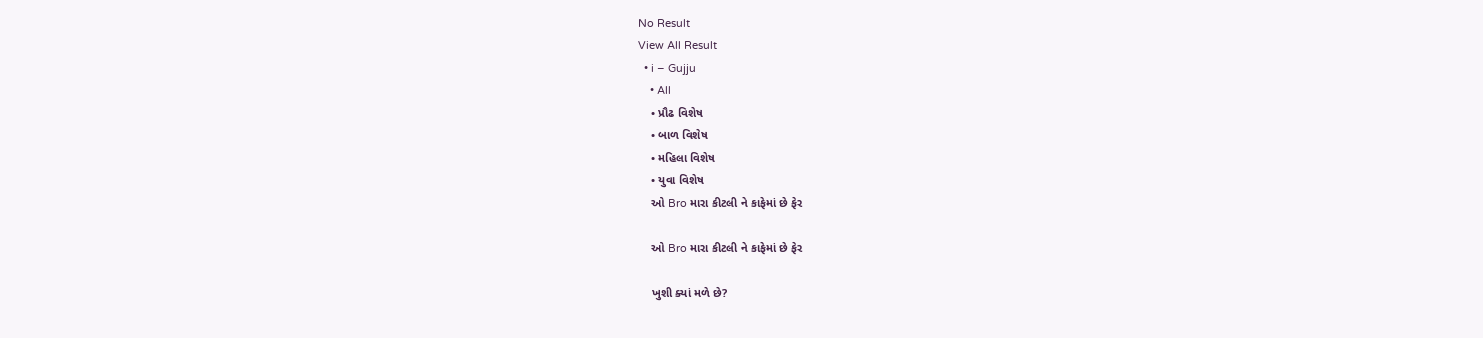No Result
View All Result
  • i – Gujju
    • All
    • પ્રૌઢ વિશેષ
    • બાળ વિશેષ
    • મહિલા વિશેષ
    • યુવા વિશેષ
    ઓ Bro મારા કીટલી ને કાફેમાં છે ફેર

    ઓ Bro મારા કીટલી ને કાફેમાં છે ફેર

    ખુશી ક્યાં મળે છે?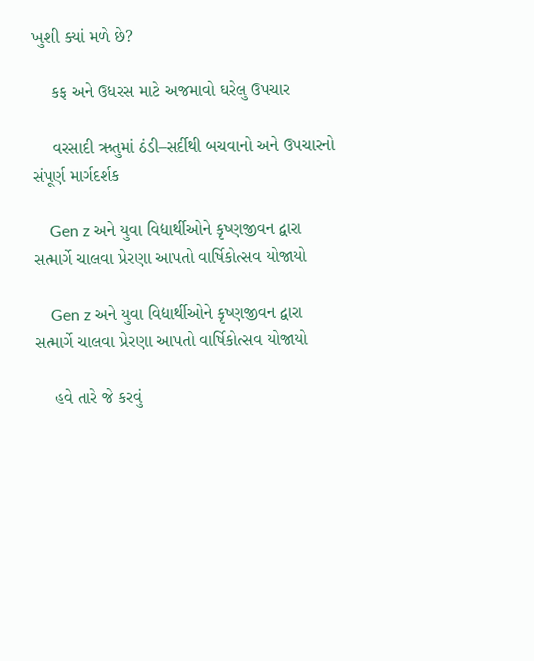ખુશી ક્યાં મળે છે?

    કફ અને ઉધરસ માટે અજમાવો ઘરેલુ ઉપચાર

    વરસાદી ઋતુમાં ઠંડી–સર્દીથી બચવાનો અને ઉપચારનો સંપૂર્ણ માર્ગદર્શક

    Gen z અને યુવા વિદ્યાર્થીઓને કૃષ્ણજીવન દ્વારા સત્માર્ગે ચાલવા પ્રેરણા આપતો વાર્ષિકોત્સવ યોજાયો

    Gen z અને યુવા વિદ્યાર્થીઓને કૃષ્ણજીવન દ્વારા સત્માર્ગે ચાલવા પ્રેરણા આપતો વાર્ષિકોત્સવ યોજાયો

    હવે તારે જે કરવું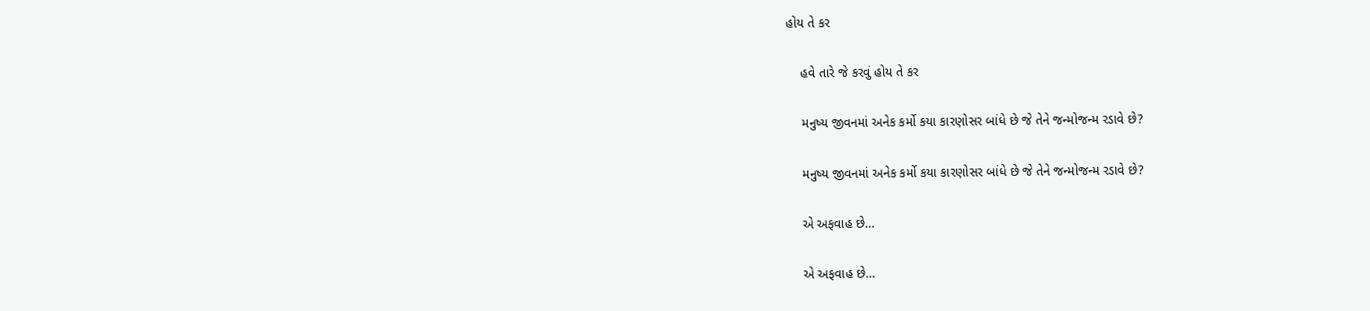હોય તે કર

    હવે તારે જે કરવું હોય તે કર

    મનુષ્ય જીવનમાં અનેક કર્મો કયા કારણોસર બાંધે છે જે તેને જન્મોજન્મ રડાવે છે?

    મનુષ્ય જીવનમાં અનેક કર્મો કયા કારણોસર બાંધે છે જે તેને જન્મોજન્મ રડાવે છે?

    એ અફવાહ છે…

    એ અફવાહ છે…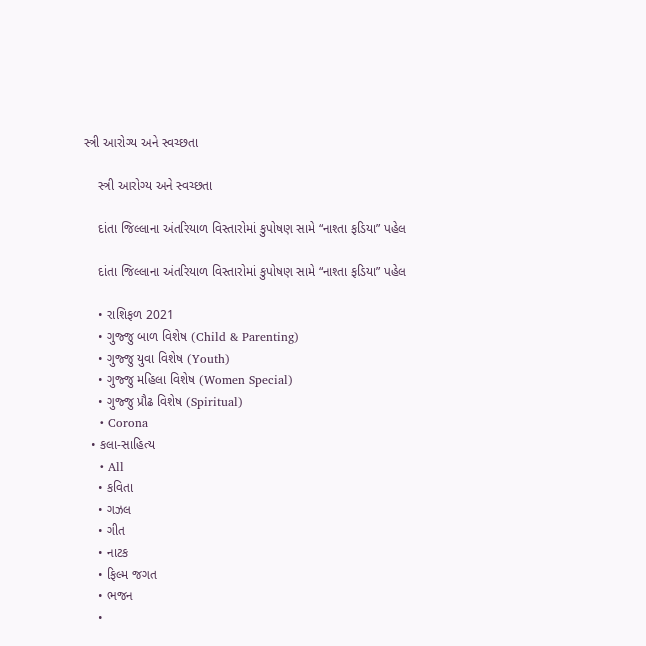સ્ત્રી આરોગ્ય અને સ્વચ્છતા

    સ્ત્રી આરોગ્ય અને સ્વચ્છતા

    દાંતા જિલ્લાના અંતરિયાળ વિસ્તારોમાં કુપોષણ સામે “નાશ્તા ફડિયા” પહેલ

    દાંતા જિલ્લાના અંતરિયાળ વિસ્તારોમાં કુપોષણ સામે “નાશ્તા ફડિયા” પહેલ

    • રાશિફળ 2021
    • ગુજ્જુ બાળ વિશેષ (Child & Parenting)
    • ગુજ્જુ યુવા વિશેષ (Youth)
    • ગુજ્જુ મહિલા વિશેષ (Women Special)
    • ગુજ્જુ પ્રૌઢ વિશેષ (Spiritual)
    • Corona
  • કલા-સાહિત્ય
    • All
    • કવિતા
    • ગઝલ
    • ગીત
    • નાટક
    • ફિલ્મ જગત
    • ભજન
    •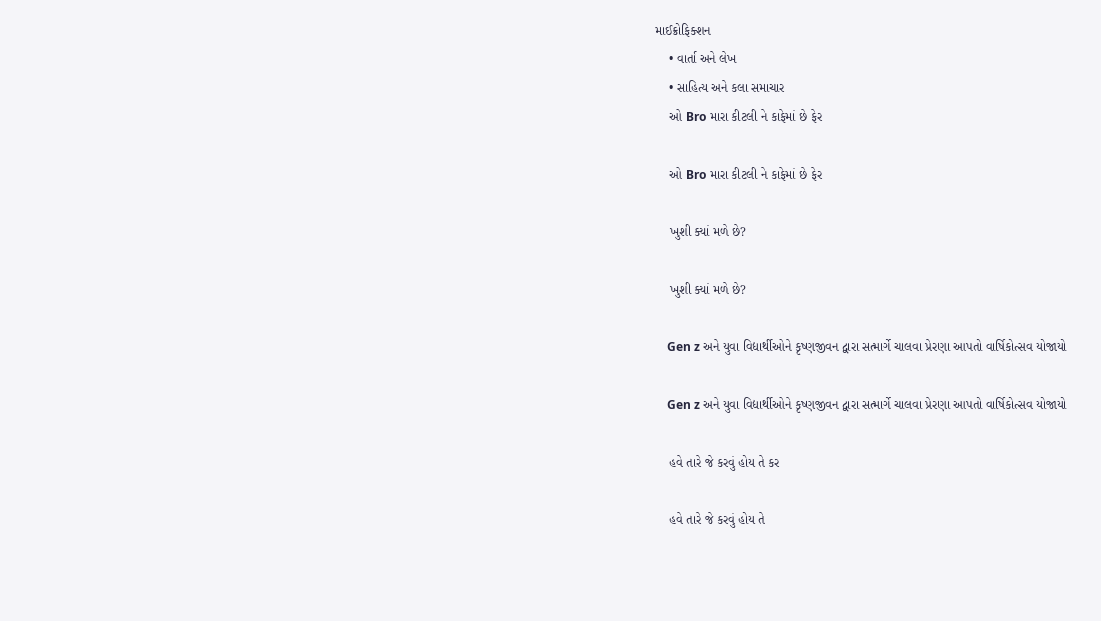માઈક્રોફિક્શન
    • વાર્તા અને લેખ
    • સાહિત્ય અને કલા સમાચાર
    ઓ Bro મારા કીટલી ને કાફેમાં છે ફેર

    ઓ Bro મારા કીટલી ને કાફેમાં છે ફેર

    ખુશી ક્યાં મળે છે?

    ખુશી ક્યાં મળે છે?

    Gen z અને યુવા વિદ્યાર્થીઓને કૃષ્ણજીવન દ્વારા સત્માર્ગે ચાલવા પ્રેરણા આપતો વાર્ષિકોત્સવ યોજાયો

    Gen z અને યુવા વિદ્યાર્થીઓને કૃષ્ણજીવન દ્વારા સત્માર્ગે ચાલવા પ્રેરણા આપતો વાર્ષિકોત્સવ યોજાયો

    હવે તારે જે કરવું હોય તે કર

    હવે તારે જે કરવું હોય તે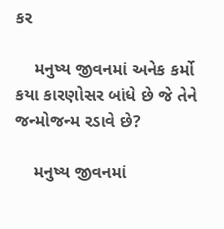કર

    મનુષ્ય જીવનમાં અનેક કર્મો કયા કારણોસર બાંધે છે જે તેને જન્મોજન્મ રડાવે છે?

    મનુષ્ય જીવનમાં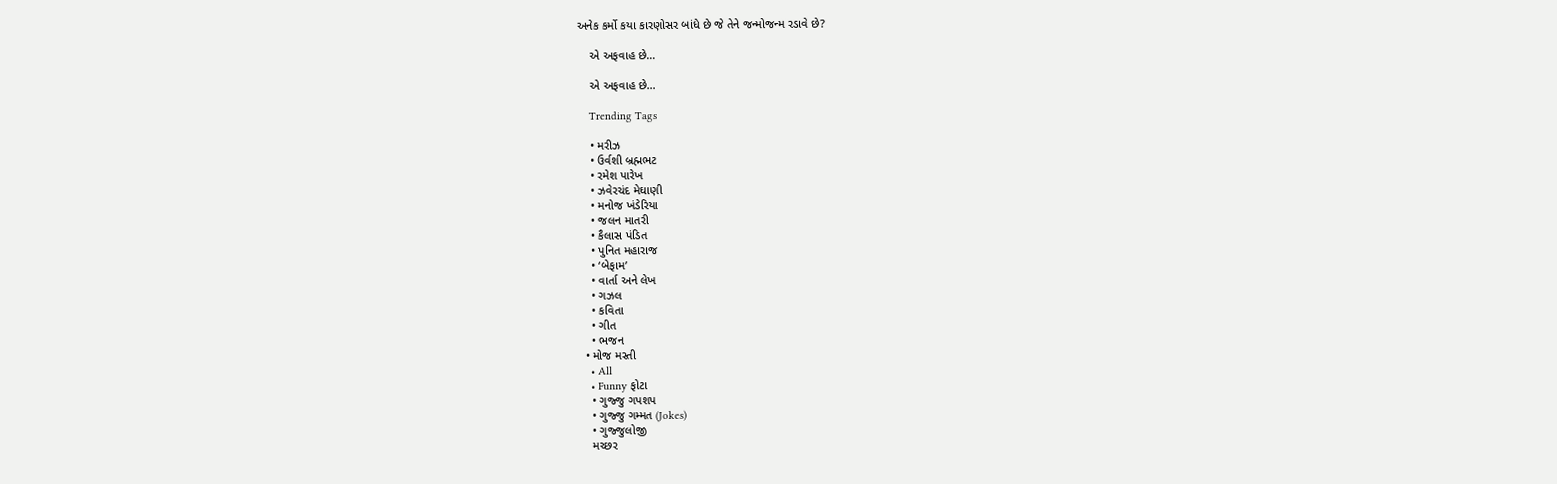અનેક કર્મો કયા કારણોસર બાંધે છે જે તેને જન્મોજન્મ રડાવે છે?

    એ અફવાહ છે…

    એ અફવાહ છે…

    Trending Tags

    • મરીઝ
    • ઉર્વશી બ્રહ્મભટ
    • રમેશ પારેખ
    • ઝવેરચંદ મેઘાણી
    • મનોજ ખંડેરિયા
    • જલન માતરી
    • કૈલાસ પંડિત
    • પુનિત મહારાજ
    • ‘બેફામ’
    • વાર્તા અને લેખ
    • ગઝલ
    • કવિતા
    • ગીત
    • ભજન
  • મોજ મસ્તી
    • All
    • Funny ફોટા
    • ગુજ્જુ ગપશપ
    • ગુજ્જુ ગમ્મત (Jokes)
    • ગુજ્જુલોજી
    મચ્છર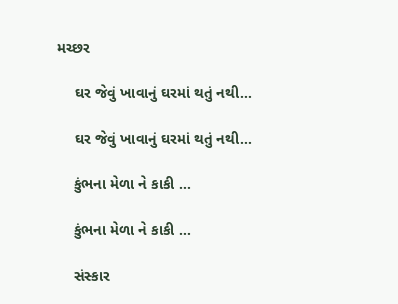મચ્છર

    ઘર જેવું ખાવાનું ઘરમાં થતું નથી…

    ઘર જેવું ખાવાનું ઘરમાં થતું નથી…

    કુંભના મેળા ને કાકી …

    કુંભના મેળા ને કાકી …

    સંસ્કાર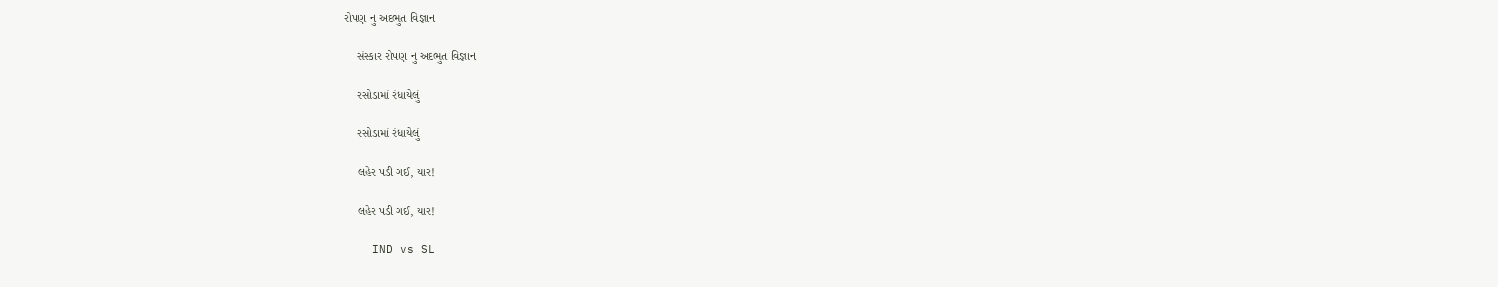રોપણ નુ અદભુત વિજ્ઞાન

    સંસ્કાર રોપણ નુ અદભુત વિજ્ઞાન

    રસોડામાં રંધાયેલું

    રસોડામાં રંધાયેલું

    લહેર પડી ગઈ, યાર!

    લહેર પડી ગઈ, યાર!

    IND vs SL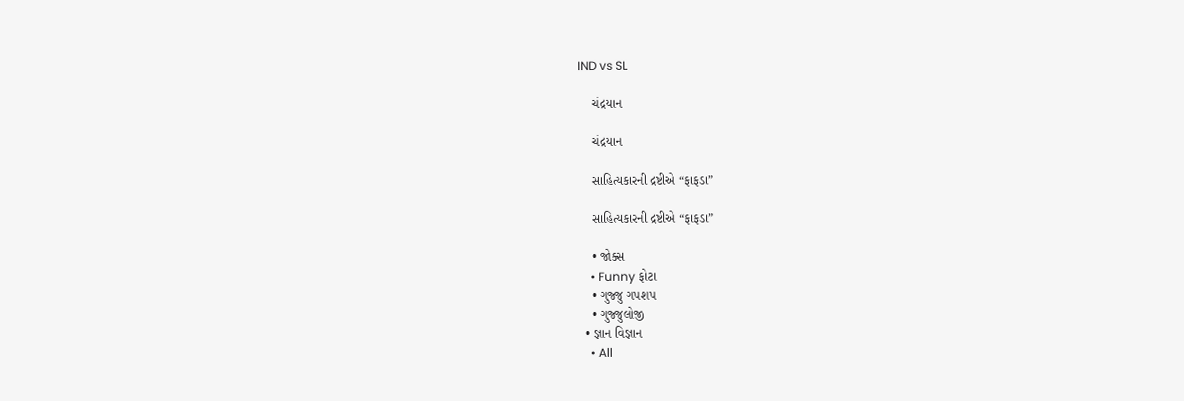IND vs SL

    ચંદ્રયાન

    ચંદ્રયાન

    સાહિત્યકારની દ્રષ્ટીએ “ફાફડા”

    સાહિત્યકારની દ્રષ્ટીએ “ફાફડા”

    • જોક્સ
    • Funny ફોટા
    • ગુજ્જુ ગપશપ
    • ગુજ્જુલોજી
  • જ્ઞાન વિજ્ઞાન
    • All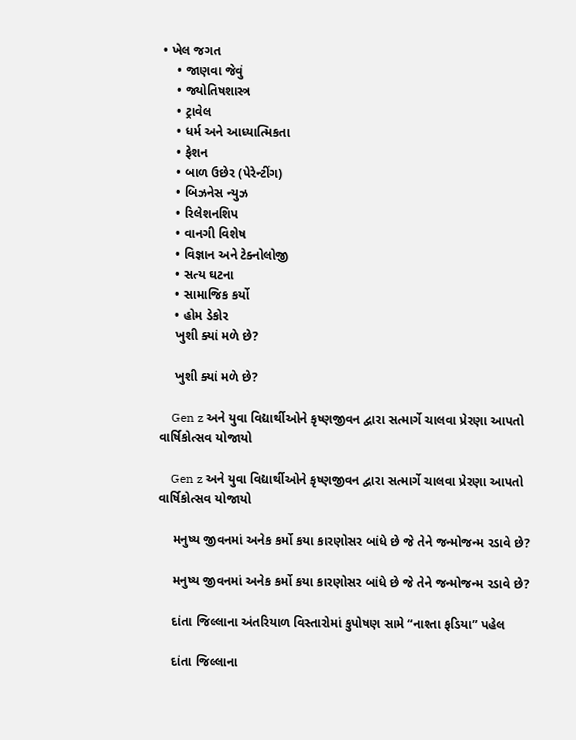• ખેલ જગત
    • જાણવા જેવું
    • જ્યોતિષશાસ્ત્ર
    • ટ્રાવેલ
    • ધર્મ અને આધ્યાત્મિકતા
    • ફેશન
    • બાળ ઉછેર (પેરેન્ટીંગ)
    • બિઝનેસ ન્યુઝ
    • રિલેશનશિપ
    • વાનગી વિશેષ
    • વિજ્ઞાન અને ટેક્નોલોજી
    • સત્ય ઘટના
    • સામાજિક કર્યો
    • હોમ ડેકોર
    ખુશી ક્યાં મળે છે?

    ખુશી ક્યાં મળે છે?

    Gen z અને યુવા વિદ્યાર્થીઓને કૃષ્ણજીવન દ્વારા સત્માર્ગે ચાલવા પ્રેરણા આપતો વાર્ષિકોત્સવ યોજાયો

    Gen z અને યુવા વિદ્યાર્થીઓને કૃષ્ણજીવન દ્વારા સત્માર્ગે ચાલવા પ્રેરણા આપતો વાર્ષિકોત્સવ યોજાયો

    મનુષ્ય જીવનમાં અનેક કર્મો કયા કારણોસર બાંધે છે જે તેને જન્મોજન્મ રડાવે છે?

    મનુષ્ય જીવનમાં અનેક કર્મો કયા કારણોસર બાંધે છે જે તેને જન્મોજન્મ રડાવે છે?

    દાંતા જિલ્લાના અંતરિયાળ વિસ્તારોમાં કુપોષણ સામે “નાશ્તા ફડિયા” પહેલ

    દાંતા જિલ્લાના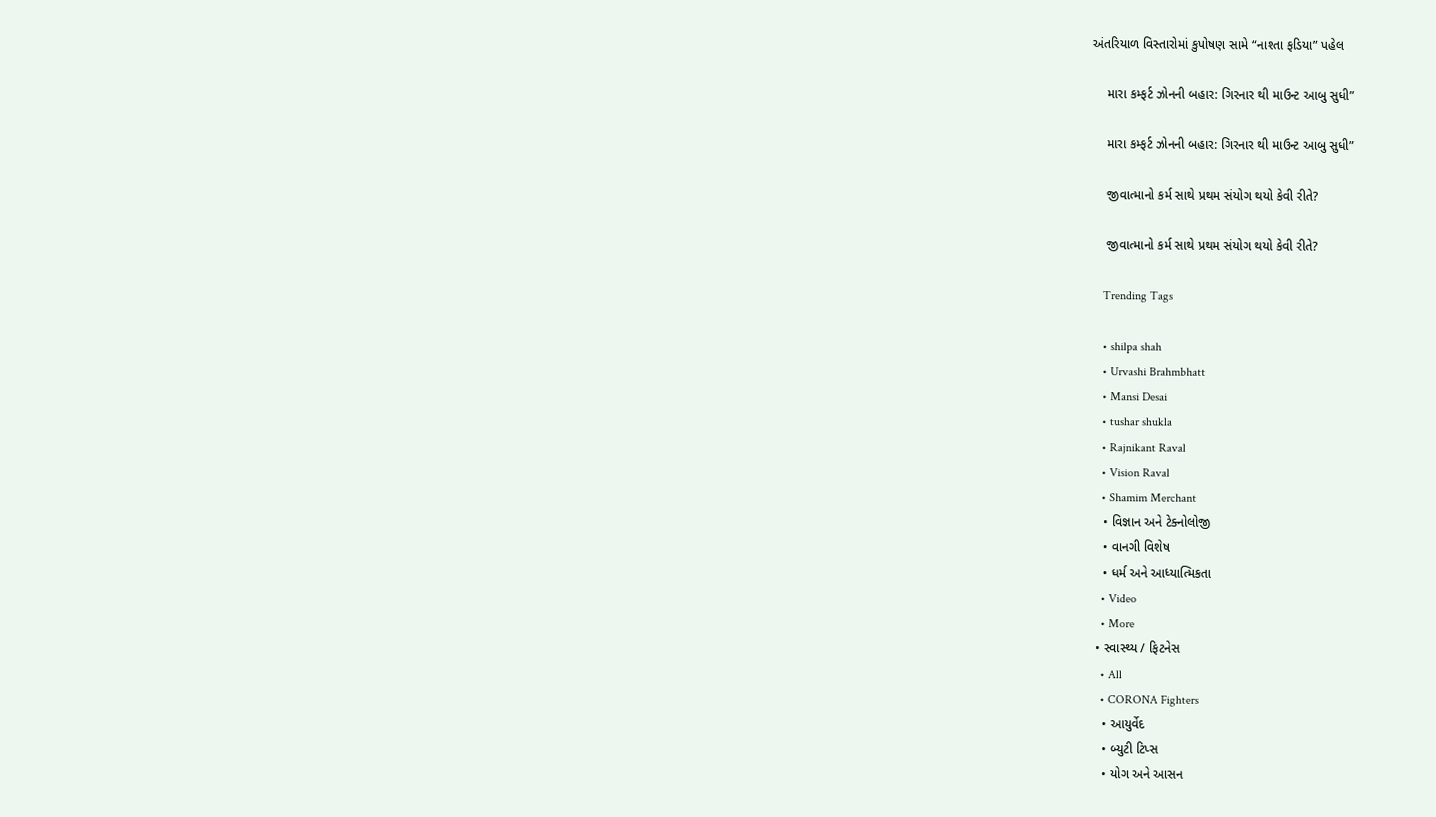અંતરિયાળ વિસ્તારોમાં કુપોષણ સામે “નાશ્તા ફડિયા” પહેલ

    મારા કમ્ફર્ટ ઝોનની બહાર: ગિરનાર થી માઉન્ટ આબુ સુધી”

    મારા કમ્ફર્ટ ઝોનની બહાર: ગિરનાર થી માઉન્ટ આબુ સુધી”

    જીવાત્માનો કર્મ સાથે પ્રથમ સંયોગ થયો કેવી રીતે?

    જીવાત્માનો કર્મ સાથે પ્રથમ સંયોગ થયો કેવી રીતે?

    Trending Tags

    • shilpa shah
    • Urvashi Brahmbhatt
    • Mansi Desai
    • tushar shukla
    • Rajnikant Raval
    • Vision Raval
    • Shamim Merchant
    • વિજ્ઞાન અને ટેક્નોલોજી
    • વાનગી વિશેષ
    • ધર્મ અને આધ્યાત્મિકતા
    • Video
    • More
  • સ્વાસ્થ્ય / ફિટનેસ
    • All
    • CORONA Fighters
    • આયુર્વેદ
    • બ્યુટી ટિપ્સ
    • યોગ અને આસન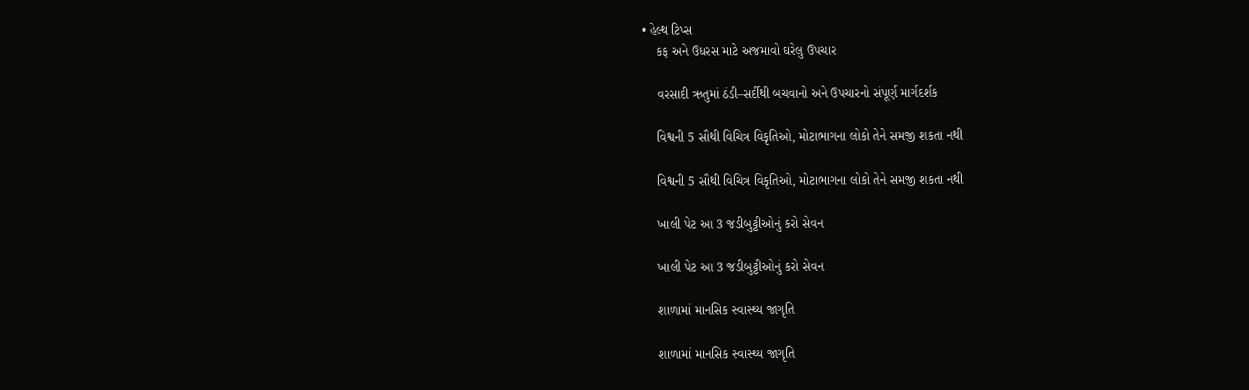• હેલ્થ ટિપ્સ
    કફ અને ઉધરસ માટે અજમાવો ઘરેલુ ઉપચાર

    વરસાદી ઋતુમાં ઠંડી–સર્દીથી બચવાનો અને ઉપચારનો સંપૂર્ણ માર્ગદર્શક

    વિશ્વની 5 સૌથી વિચિત્ર વિકૃતિઓ, મોટાભાગના લોકો તેને સમજી શકતા નથી

    વિશ્વની 5 સૌથી વિચિત્ર વિકૃતિઓ, મોટાભાગના લોકો તેને સમજી શકતા નથી

    ખાલી પેટ આ 3 જડીબુટ્ટીઓનું કરો સેવન

    ખાલી પેટ આ 3 જડીબુટ્ટીઓનું કરો સેવન

    શાળામાં માનસિક સ્વાસ્થ્ય જાગૃતિ

    શાળામાં માનસિક સ્વાસ્થ્ય જાગૃતિ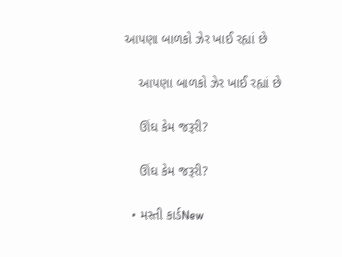આપણા બાળકો ઝેર ખાઈ રહ્યાં છે

    આપણા બાળકો ઝેર ખાઈ રહ્યાં છે

    ઊંઘ કેમ જરૂરી?

    ઊંઘ કેમ જરૂરી?

  • મસ્તી કાર્ડNew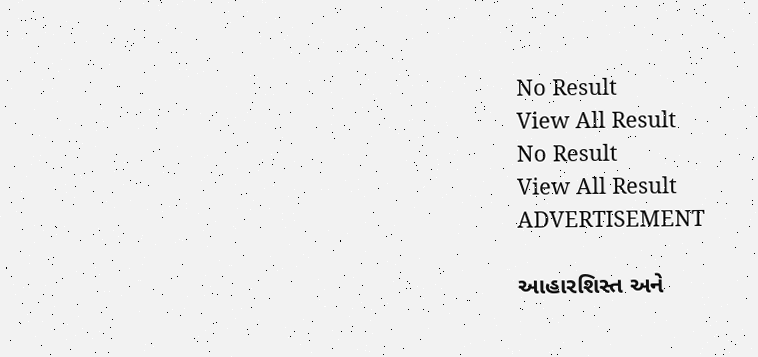No Result
View All Result
No Result
View All Result
ADVERTISEMENT

આહારશિસ્ત અને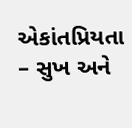એકાંતપ્રિયતા – સુખ અને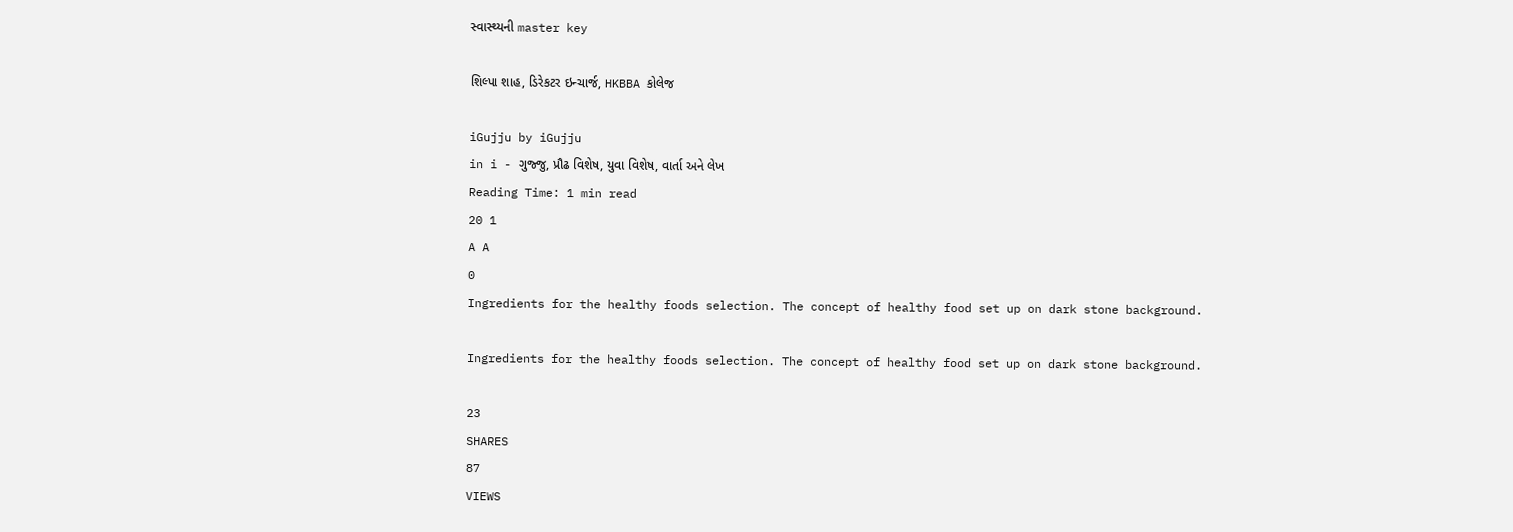સ્વાસ્થ્યની master key

શિલ્પા શાહ, ડિરેકટર ઇન્ચાર્જ, HKBBA કોલેજ

iGujju by iGujju
in i - ગુજ્જુ, પ્રૌઢ વિશેષ, યુવા વિશેષ, વાર્તા અને લેખ
Reading Time: 1 min read
20 1
A A
0
Ingredients for the healthy foods selection. The concept of healthy food set up on dark stone background.

Ingredients for the healthy foods selection. The concept of healthy food set up on dark stone background.

23
SHARES
87
VIEWS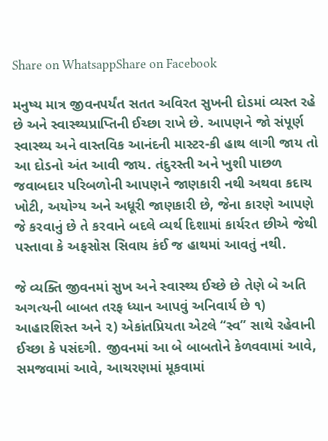Share on WhatsappShare on Facebook

મનુષ્ય માત્ર જીવનપર્યંત સતત અવિરત સુખની દોડમાં વ્યસ્ત રહે છે અને સ્વાસ્થ્યપ્રાપ્તિની ઈચ્છા રાખે છે. આપણને જો સંપૂર્ણ સ્વાસ્થ્ય અને વાસ્તવિક આનંદની માસ્ટર-કી હાથ લાગી જાય તો આ દોડનો અંત આવી જાય. તંદુરસ્તી અને ખુશી પાછળ જવાબદાર પરિબળોની આપણને જાણકારી નથી અથવા કદાચ ખોટી, અયોગ્ય અને અધૂરી જાણકારી છે, જેના કારણે આપણે જે કરવાનું છે તે કરવાને બદલે વ્યર્થ દિશામાં કાર્યરત છીએ જેથી પસ્તાવા કે અફસોસ સિવાય કંઈ જ હાથમાં આવતું નથી.

જે વ્યક્તિ જીવનમાં સુખ અને સ્વાસ્થ્ય ઈચ્છે છે તેણે બે અતિ અગત્યની બાબત તરફ ધ્યાન આપવું અનિવાર્ય છે ૧) આહારશિસ્ત અને ૨) એકાંતપ્રિયતા એટલે “સ્વ” સાથે રહેવાની ઈચ્છા કે પસંદગી. જીવનમાં આ બે બાબતોને કેળવવામાં આવે, સમજવામાં આવે, આચરણમાં મૂકવામાં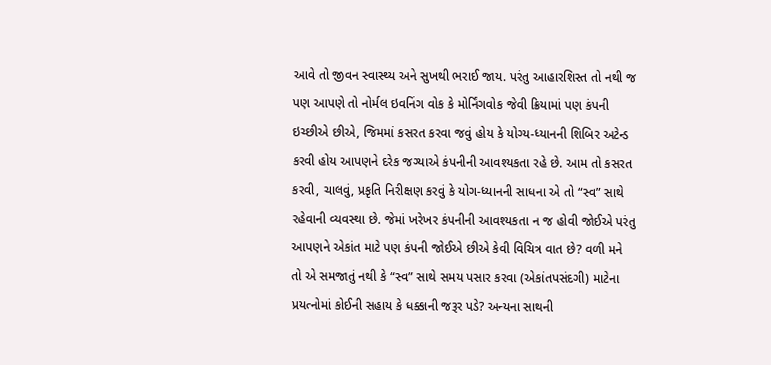આવે તો જીવન સ્વાસ્થ્ય અને સુખથી ભરાઈ જાય. પરંતુ આહારશિસ્ત તો નથી જ પણ આપણે તો નોર્મલ ઇવનિંગ વોક કે મોર્નિંગવોક જેવી ક્રિયામાં પણ કંપની ઇચ્છીએ છીએ, જિમમાં કસરત કરવા જવું હોય કે યોગ્ય-ધ્યાનની શિબિર અટેન્ડ કરવી હોય આપણને દરેક જગ્યાએ કંપનીની આવશ્યકતા રહે છે. આમ તો કસરત કરવી, ચાલવું, પ્રકૃતિ નિરીક્ષણ કરવું કે યોગ-ધ્યાનની સાધના એ તો “સ્વ” સાથે રહેવાની વ્યવસ્થા છે. જેમાં ખરેખર કંપનીની આવશ્યકતા ન જ હોવી જોઈએ પરંતુ આપણને એકાંત માટે પણ કંપની જોઈએ છીએ કેવી વિચિત્ર વાત છે? વળી મને તો એ સમજાતું નથી કે “સ્વ” સાથે સમય પસાર કરવા (એકાંતપસંદગી) માટેના પ્રયત્નોમાં કોઈની સહાય કે ધક્કાની જરૂર પડે? અન્યના સાથની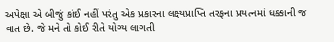અપેક્ષા એ બીજું કાંઈ નહીં પરંતુ એક પ્રકારના લક્ષ્યપ્રાપ્તિ તરફના પ્રયત્નમાં ધક્કાની જ વાત છે. જે મને તો કોઈ રીતે યોગ્ય લાગતી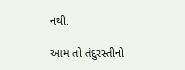નથી.

આમ તો તંદુરસ્તીનો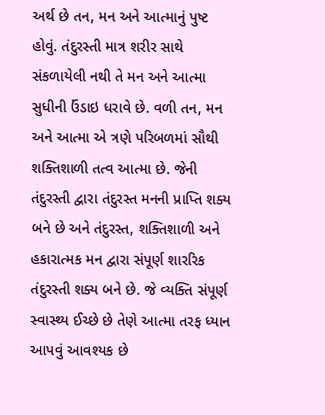અર્થ છે તન, મન અને આત્માનું પુષ્ટ હોવું. તંદુરસ્તી માત્ર શરીર સાથે સંકળાયેલી નથી તે મન અને આત્મા સુધીની ઉંડાઇ ધરાવે છે. વળી તન, મન અને આત્મા એ ત્રણે પરિબળમાં સૌથી શક્તિશાળી તત્વ આત્મા છે. જેની તંદુરસ્તી દ્વારા તંદુરસ્ત મનની પ્રાપ્તિ શક્ય બને છે અને તંદુરસ્ત, શક્તિશાળી અને હકારાત્મક મન દ્વારા સંપૂર્ણ શારરિક તંદુરસ્તી શક્ય બને છે. જે વ્યક્તિ સંપૂર્ણ સ્વાસ્થ્ય ઈચ્છે છે તેણે આત્મા તરફ ધ્યાન આપવું આવશ્યક છે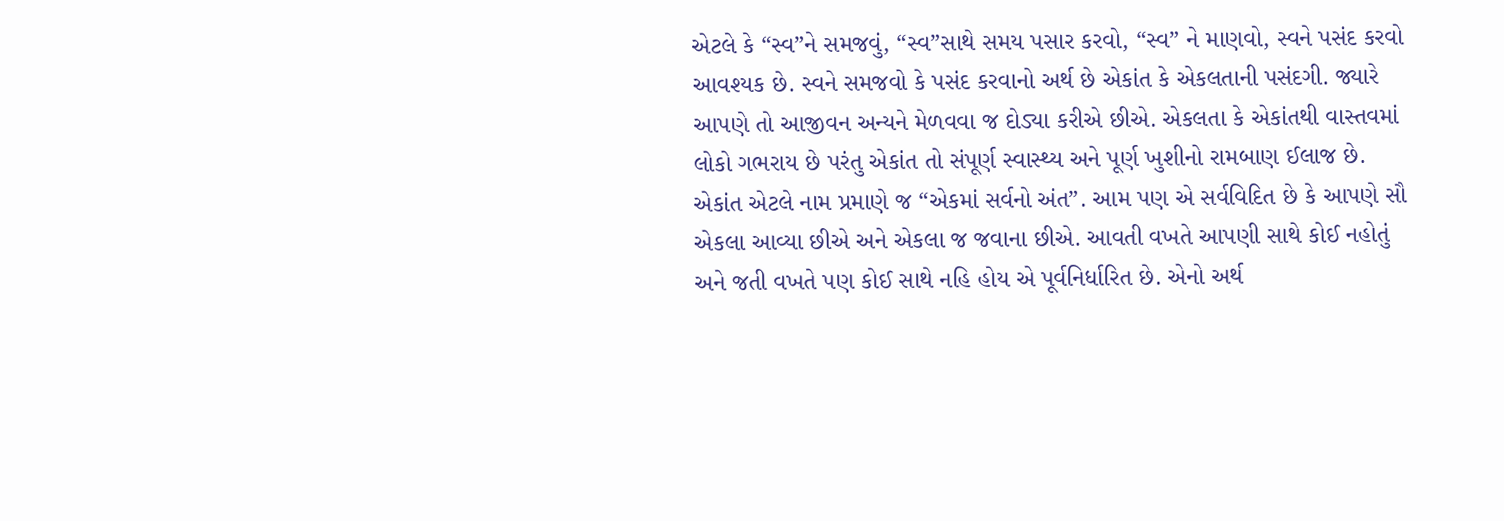એટલે કે “સ્વ”ને સમજવું, “સ્વ”સાથે સમય પસાર કરવો, “સ્વ” ને માણવો, સ્વને પસંદ કરવો આવશ્યક છે. સ્વને સમજવો કે પસંદ કરવાનો અર્થ છે એકાંત કે એકલતાની પસંદગી. જ્યારે આપણે તો આજીવન અન્યને મેળવવા જ દોડ્યા કરીએ છીએ. એકલતા કે એકાંતથી વાસ્તવમાં લોકો ગભરાય છે પરંતુ એકાંત તો સંપૂર્ણ સ્વાસ્થ્ય અને પૂર્ણ ખુશીનો રામબાણ ઈલાજ છે. એકાંત એટલે નામ પ્રમાણે જ “એકમાં સર્વનો અંત”. આમ પણ એ સર્વવિદિત છે કે આપણે સૌ એકલા આવ્યા છીએ અને એકલા જ જવાના છીએ. આવતી વખતે આપણી સાથે કોઈ નહોતું અને જતી વખતે પણ કોઈ સાથે નહિ હોય એ પૂર્વનિર્ધારિત છે. એનો અર્થ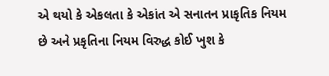એ થયો કે એકલતા કે એકાંત એ સનાતન પ્રાકૃતિક નિયમ છે અને પ્રકૃતિના નિયમ વિરુદ્ધ કોઈ ખુશ કે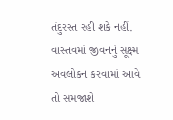તંદુરસ્ત રહી શકે નહીં. વાસ્તવમાં જીવનનું સૂક્ષ્મ અવલોકન કરવામાં આવે તો સમજાશે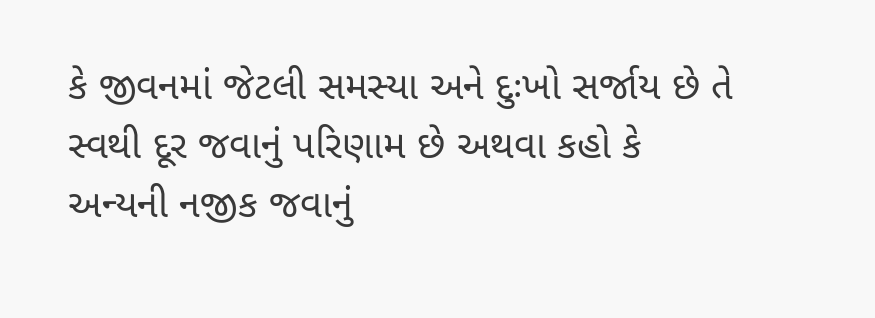કે જીવનમાં જેટલી સમસ્યા અને દુઃખો સર્જાય છે તે સ્વથી દૂર જવાનું પરિણામ છે અથવા કહો કે અન્યની નજીક જવાનું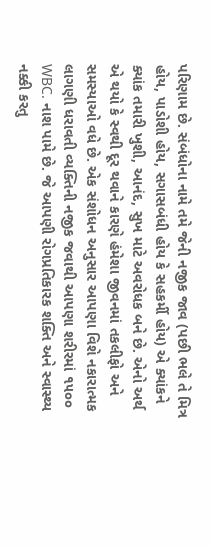પરિણામ છે. સંબંધોના નામે તમે જેની નજીક જાવ (પછી ભલે તે મિત્ર હોય, પાડોશી હોય, સગાસબંધી હોય કે સહકર્મી હોય) એ ક્યાંકને ક્યાંક તમારી ખુશી, આનંદ, સુખ માટે અવરોધક બને છે. એનો અર્થ એ થયો કે સ્વથી દૂર થવાને કારણે હંમેશા જીવનમાં તકલીફો અને સમસ્યાઓ વધે છે. એક સંશોધન અનુસાર આપણા વિશે નકારાત્મક લાગણી ધરાવતી વ્યક્તિની નજીક જવાથી આપણા શરીરમાં ૧૫૦૦ WBC. નાશ પામે છે. જે આપણી રોગપ્રતિકારક શક્તિ અને સ્વાસ્થ્ય નક્કી કરતુ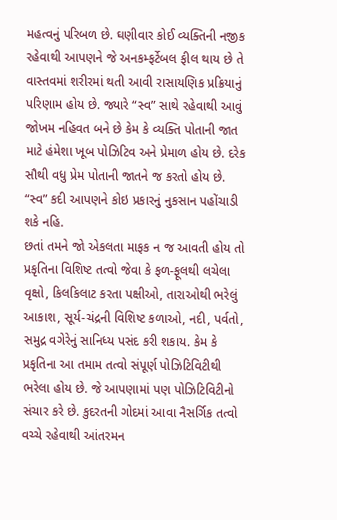મહત્વનું પરિબળ છે. ઘણીવાર કોઈ વ્યક્તિની નજીક રહેવાથી આપણને જે અનકમ્ફર્ટેબલ ફીલ થાય છે તે વાસ્તવમાં શરીરમાં થતી આવી રાસાયણિક પ્રક્રિયાનું પરિણામ હોય છે. જ્યારે “સ્વ” સાથે રહેવાથી આવું જોખમ નહિવત બને છે કેમ કે વ્યક્તિ પોતાની જાત માટે હંમેશા ખૂબ પોઝિટિવ અને પ્રેમાળ હોય છે. દરેક સૌથી વધુ પ્રેમ પોતાની જાતને જ કરતો હોય છે. “સ્વ” કદી આપણને કોઇ પ્રકારનું નુકસાન પહોંચાડી શકે નહિ.
છતાં તમને જો એકલતા માફક ન જ આવતી હોય તો પ્રકૃતિના વિશિષ્ટ તત્વો જેવા કે ફળ-ફૂલથી લચેલા વૃક્ષો, કિલકિલાટ કરતા પક્ષીઓ, તારાઓથી ભરેલું આકાશ, સૂર્ય-ચંદ્રની વિશિષ્ટ કળાઓ, નદી, પર્વતો, સમુદ્ર વગેરેનું સાનિધ્ય પસંદ કરી શકાય. કેમ કે પ્રકૃતિના આ તમામ તત્વો સંપૂર્ણ પોઝિટિવિટીથી ભરેલા હોય છે. જે આપણામાં પણ પોઝિટિવિટીનો સંચાર કરે છે. કુદરતની ગોદમાં આવા નૈસર્ગિક તત્વો વચ્ચે રહેવાથી આંતરમન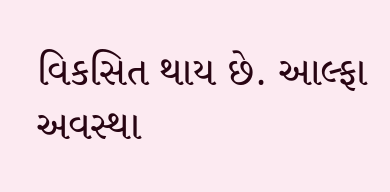વિકસિત થાય છે. આલ્ફા અવસ્થા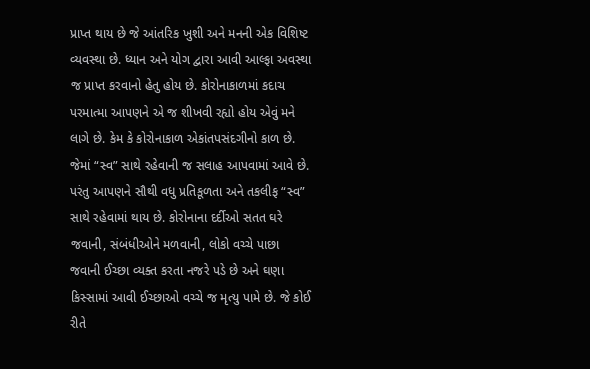પ્રાપ્ત થાય છે જે આંતરિક ખુશી અને મનની એક વિશિષ્ટ વ્યવસ્થા છે. ધ્યાન અને યોગ દ્વારા આવી આલ્ફા અવસ્થા જ પ્રાપ્ત કરવાનો હેતુ હોય છે. કોરોનાકાળમાં કદાચ પરમાત્મા આપણને એ જ શીખવી રહ્યો હોય એવું મને લાગે છે. કેમ કે કોરોનાકાળ એકાંતપસંદગીનો કાળ છે. જેમાં “સ્વ” સાથે રહેવાની જ સલાહ આપવામાં આવે છે. પરંતુ આપણને સૌથી વધુ પ્રતિકૂળતા અને તકલીફ “સ્વ” સાથે રહેવામાં થાય છે. કોરોનાના દર્દીઓ સતત ઘરે જવાની, સંબંધીઓને મળવાની, લોકો વચ્ચે પાછા જવાની ઈચ્છા વ્યક્ત કરતા નજરે પડે છે અને ઘણા કિસ્સામાં આવી ઈચ્છાઓ વચ્ચે જ મૃત્યુ પામે છે. જે કોઈ રીતે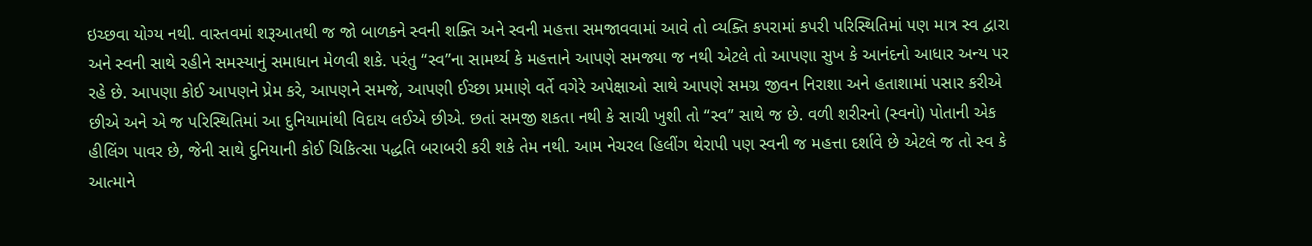ઇચ્છવા યોગ્ય નથી. વાસ્તવમાં શરૂઆતથી જ જો બાળકને સ્વની શક્તિ અને સ્વની મહત્તા સમજાવવામાં આવે તો વ્યક્તિ કપરામાં કપરી પરિસ્થિતિમાં પણ માત્ર સ્વ દ્વારા અને સ્વની સાથે રહીને સમસ્યાનું સમાધાન મેળવી શકે. પરંતુ “સ્વ”ના સામર્થ્ય કે મહત્તાને આપણે સમજ્યા જ નથી એટલે તો આપણા સુખ કે આનંદનો આધાર અન્ય પર રહે છે. આપણા કોઈ આપણને પ્રેમ કરે, આપણને સમજે, આપણી ઈચ્છા પ્રમાણે વર્તે વગેરે અપેક્ષાઓ સાથે આપણે સમગ્ર જીવન નિરાશા અને હતાશામાં પસાર કરીએ છીએ અને એ જ પરિસ્થિતિમાં આ દુનિયામાંથી વિદાય લઈએ છીએ. છતાં સમજી શકતા નથી કે સાચી ખુશી તો “સ્વ” સાથે જ છે. વળી શરીરનો (સ્વનો) પોતાની એક હીલિંગ પાવર છે, જેની સાથે દુનિયાની કોઈ ચિકિત્સા પદ્ધતિ બરાબરી કરી શકે તેમ નથી. આમ નેચરલ હિલીંગ થેરાપી પણ સ્વની જ મહત્તા દર્શાવે છે એટલે જ તો સ્વ કે આત્માને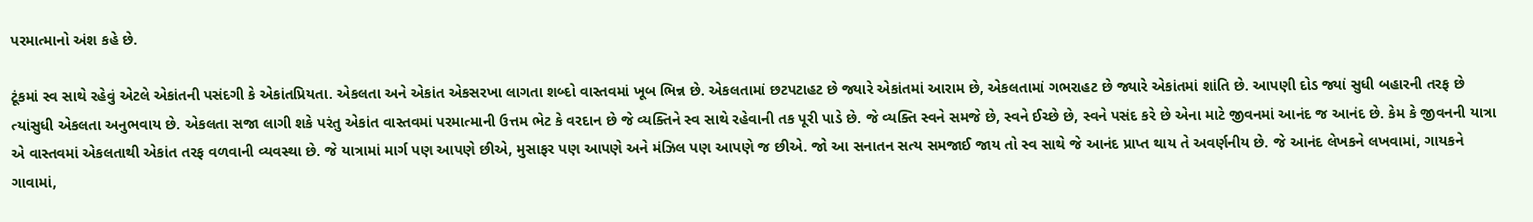પરમાત્માનો અંશ કહે છે.

ટૂંકમાં સ્વ સાથે રહેવું એટલે એકાંતની પસંદગી કે એકાંતપ્રિયતા. એકલતા અને એકાંત એકસરખા લાગતા શબ્દો વાસ્તવમાં ખૂબ ભિન્ન છે. એકલતામાં છટપટાહટ છે જ્યારે એકાંતમાં આરામ છે, એકલતામાં ગભરાહટ છે જ્યારે એકાંતમાં શાંતિ છે. આપણી દોડ જ્યાં સુધી બહારની તરફ છે ત્યાંસુધી એકલતા અનુભવાય છે. એકલતા સજા લાગી શકે પરંતુ એકાંત વાસ્તવમાં પરમાત્માની ઉત્તમ ભેટ કે વરદાન છે જે વ્યક્તિને સ્વ સાથે રહેવાની તક પૂરી પાડે છે. જે વ્યક્તિ સ્વને સમજે છે, સ્વને ઈચ્છે છે, સ્વને પસંદ કરે છે એના માટે જીવનમાં આનંદ જ આનંદ છે. કેમ કે જીવનની યાત્રા એ વાસ્તવમાં એકલતાથી એકાંત તરફ વળવાની વ્યવસ્થા છે. જે યાત્રામાં માર્ગ પણ આપણે છીએ, મુસાફર પણ આપણે અને મંઝિલ પણ આપણે જ છીએ. જો આ સનાતન સત્ય સમજાઈ જાય તો સ્વ સાથે જે આનંદ પ્રાપ્ત થાય તે અવર્ણનીય છે. જે આનંદ લેખકને લખવામાં, ગાયકને ગાવામાં,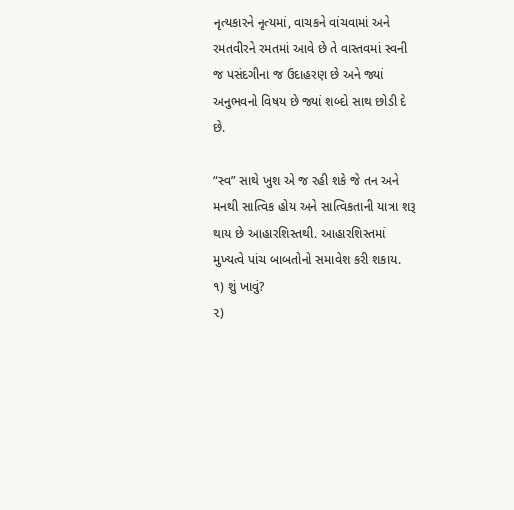નૃત્યકારને નૃત્યમાં, વાચકને વાંચવામાં અને રમતવીરને રમતમાં આવે છે તે વાસ્તવમાં સ્વની જ પસંદગીના જ ઉદાહરણ છે અને જ્યાં અનુભવનો વિષય છે જ્યાં શબ્દો સાથ છોડી દે છે.

“સ્વ” સાથે ખુશ એ જ રહી શકે જે તન અને મનથી સાત્વિક હોય અને સાત્વિકતાની યાત્રા શરૂ થાય છે આહારશિસ્તથી. આહારશિસ્તમાં મુખ્યત્વે પાંચ બાબતોનો સમાવેશ કરી શકાય.
૧) શું ખાવું?
૨)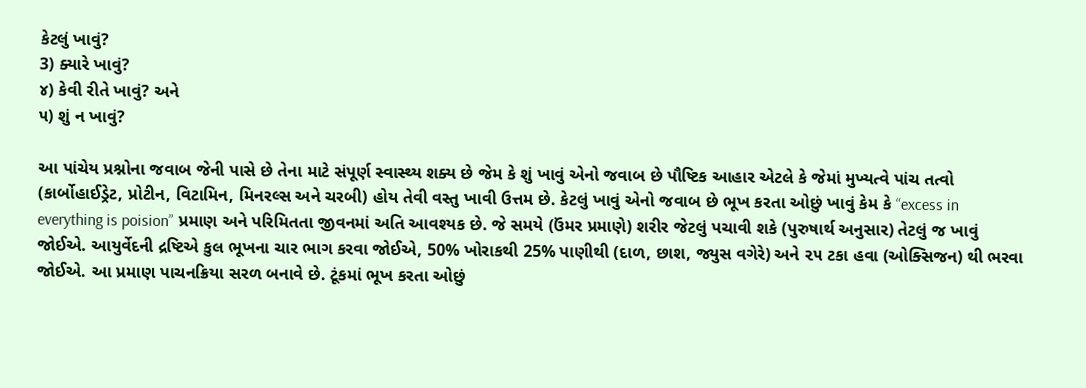કેટલું ખાવું?
3) ક્યારે ખાવું?
૪) કેવી રીતે ખાવું? અને
૫) શું ન ખાવું?

આ પાંચેય પ્રશ્નોના જવાબ જેની પાસે છે તેના માટે સંપૂર્ણ સ્વાસ્થ્ય શક્ય છે જેમ કે શું ખાવું એનો જવાબ છે પૌષ્ટિક આહાર એટલે કે જેમાં મુખ્યત્વે પાંચ તત્વો (કાર્બોહાઈડ્રેટ, પ્રોટીન, વિટામિન, મિનરલ્સ અને ચરબી) હોય તેવી વસ્તુ ખાવી ઉત્તમ છે. કેટલું ખાવું એનો જવાબ છે ભૂખ કરતા ઓછું ખાવું કેમ કે “excess in everything is poision” પ્રમાણ અને પરિમિતતા જીવનમાં અતિ આવશ્યક છે. જે સમયે (ઉંમર પ્રમાણે) શરીર જેટલું પચાવી શકે (પુરુષાર્થ અનુસાર) તેટલું જ ખાવું જોઈએ. આયુર્વેદની દ્રષ્ટિએ કુલ ભૂખના ચાર ભાગ કરવા જોઈએ, 50% ખોરાકથી 25% પાણીથી (દાળ, છાશ, જ્યુસ વગેરે) અને ૨૫ ટકા હવા (ઓક્સિજન) થી ભરવા જોઈએ. આ પ્રમાણ પાચનક્રિયા સરળ બનાવે છે. ટૂંકમાં ભૂખ કરતા ઓછું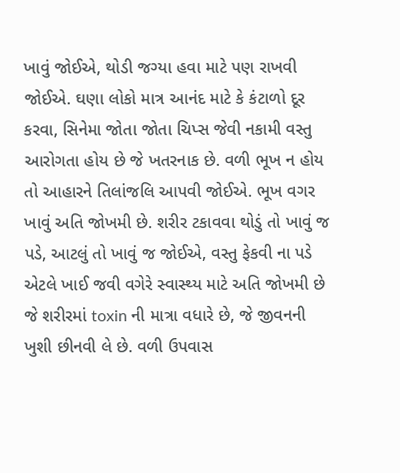ખાવું જોઈએ, થોડી જગ્યા હવા માટે પણ રાખવી જોઈએ. ઘણા લોકો માત્ર આનંદ માટે કે કંટાળો દૂર કરવા, સિનેમા જોતા જોતા ચિપ્સ જેવી નકામી વસ્તુ આરોગતા હોય છે જે ખતરનાક છે. વળી ભૂખ ન હોય તો આહારને તિલાંજલિ આપવી જોઈએ. ભૂખ વગર ખાવું અતિ જોખમી છે. શરીર ટકાવવા થોડું તો ખાવું જ પડે, આટલું તો ખાવું જ જોઈએ, વસ્તુ ફેકવી ના પડે એટલે ખાઈ જવી વગેરે સ્વાસ્થ્ય માટે અતિ જોખમી છે જે શરીરમાં toxin ની માત્રા વધારે છે, જે જીવનની ખુશી છીનવી લે છે. વળી ઉપવાસ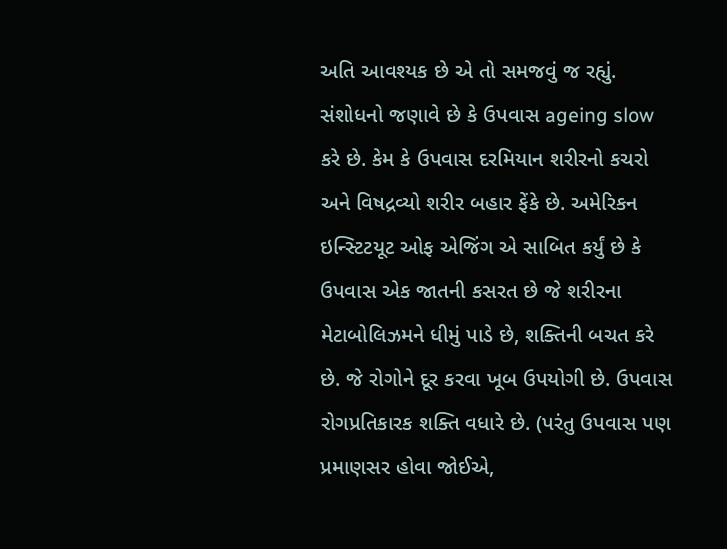અતિ આવશ્યક છે એ તો સમજવું જ રહ્યું. સંશોધનો જણાવે છે કે ઉપવાસ ageing slow કરે છે. કેમ કે ઉપવાસ દરમિયાન શરીરનો કચરો અને વિષદ્રવ્યો શરીર બહાર ફેંકે છે. અમેરિકન ઇન્સ્ટિટયૂટ ઓફ એજિંગ એ સાબિત કર્યું છે કે ઉપવાસ એક જાતની કસરત છે જે શરીરના મેટાબોલિઝમને ધીમું પાડે છે, શક્તિની બચત કરે છે. જે રોગોને દૂર કરવા ખૂબ ઉપયોગી છે. ઉપવાસ રોગપ્રતિકારક શક્તિ વધારે છે. (પરંતુ ઉપવાસ પણ પ્રમાણસર હોવા જોઈએ,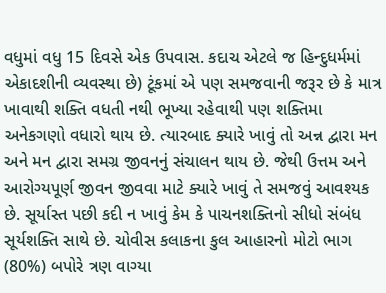વધુમાં વધુ 15 દિવસે એક ઉપવાસ. કદાચ એટલે જ હિન્દુધર્મમાં એકાદશીની વ્યવસ્થા છે) ટૂંકમાં એ પણ સમજવાની જરૂર છે કે માત્ર ખાવાથી શક્તિ વધતી નથી ભૂખ્યા રહેવાથી પણ શક્તિમા અનેકગણો વધારો થાય છે. ત્યારબાદ ક્યારે ખાવું તો અન્ન દ્વારા મન અને મન દ્વારા સમગ્ર જીવનનું સંચાલન થાય છે. જેથી ઉત્તમ અને આરોગ્યપૂર્ણ જીવન જીવવા માટે ક્યારે ખાવું તે સમજવું આવશ્યક છે. સૂર્યાસ્ત પછી કદી ન ખાવું કેમ કે પાચનશક્તિનો સીધો સંબંધ સૂર્યશક્તિ સાથે છે. ચોવીસ કલાકના કુલ આહારનો મોટો ભાગ (80%) બપોરે ત્રણ વાગ્યા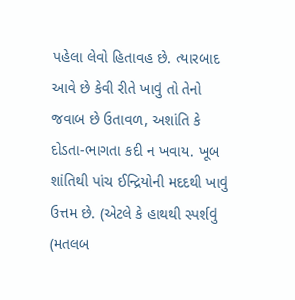પહેલા લેવો હિતાવહ છે. ત્યારબાદ આવે છે કેવી રીતે ખાવું તો તેનો જવાબ છે ઉતાવળ, અશાંતિ કે દોડતા-ભાગતા કદી ન ખવાય. ખૂબ શાંતિથી પાંચ ઈન્દ્રિયોની મદદથી ખાવું ઉત્તમ છે. (એટલે કે હાથથી સ્પર્શવું (મતલબ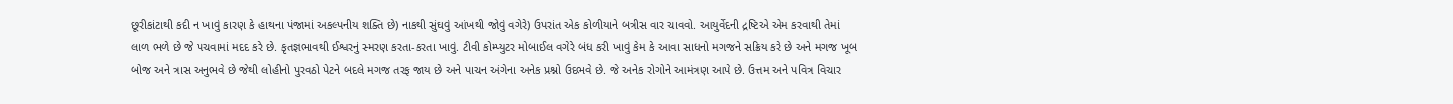છૂરીકાંટાથી કદી ન ખાવું કારણ કે હાથના પંજામાં અકલ્પનીય શક્તિ છે) નાકથી સુંઘવું આંખથી જોવું વગેરે) ઉપરાંત એક કોળીયાને બત્રીસ વાર ચાવવો. આયુર્વેદની દ્રષ્ટિએ એમ કરવાથી તેમાં લાળ ભળે છે જે પચવામાં મદદ કરે છે. કૃતજ્ઞભાવથી ઈશ્વરનું સ્મરણ કરતા-કરતા ખાવું. ટીવી કોમ્પ્યુટર મોબાઈલ વગેરે બંધ કરી ખાવું કેમ કે આવા સાધનો મગજને સક્રિય કરે છે અને મગજ ખૂબ બોજ અને ત્રાસ અનુભવે છે જેથી લોહીનો પુરવઠો પેટને બદલે મગજ તરફ જાય છે અને પાચન અંગેના અનેક પ્રશ્નો ઉદભવે છે. જે અનેક રોગોને આમંત્રણ આપે છે. ઉત્તમ અને પવિત્ર વિચાર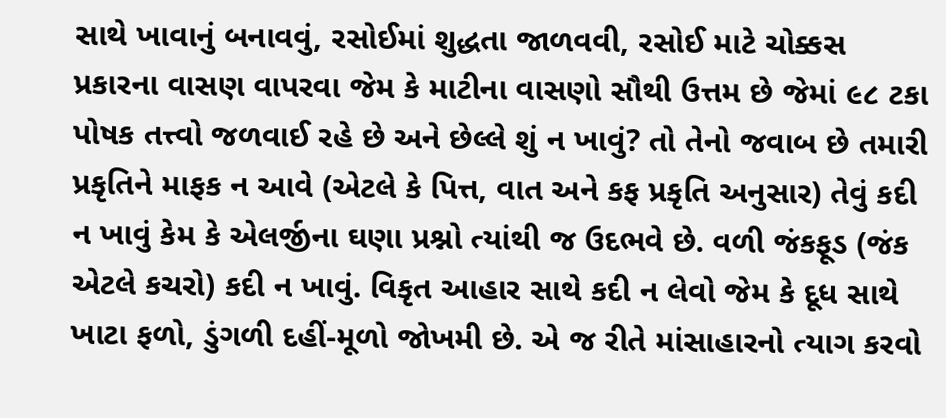સાથે ખાવાનું બનાવવું, રસોઈમાં શુદ્ધતા જાળવવી, રસોઈ માટે ચોક્કસ પ્રકારના વાસણ વાપરવા જેમ કે માટીના વાસણો સૌથી ઉત્તમ છે જેમાં ૯૮ ટકા પોષક તત્ત્વો જળવાઈ રહે છે અને છેલ્લે શું ન ખાવું? તો તેનો જવાબ છે તમારી પ્રકૃતિને માફક ન આવે (એટલે કે પિત્ત, વાત અને કફ પ્રકૃતિ અનુસાર) તેવું કદી ન ખાવું કેમ કે એલર્જીના ઘણા પ્રશ્નો ત્યાંથી જ ઉદભવે છે. વળી જંકફૂડ (જંક એટલે કચરો) કદી ન ખાવું. વિકૃત આહાર સાથે કદી ન લેવો જેમ કે દૂધ સાથે ખાટા ફળો, ડુંગળી દહીં-મૂળો જોખમી છે. એ જ રીતે માંસાહારનો ત્યાગ કરવો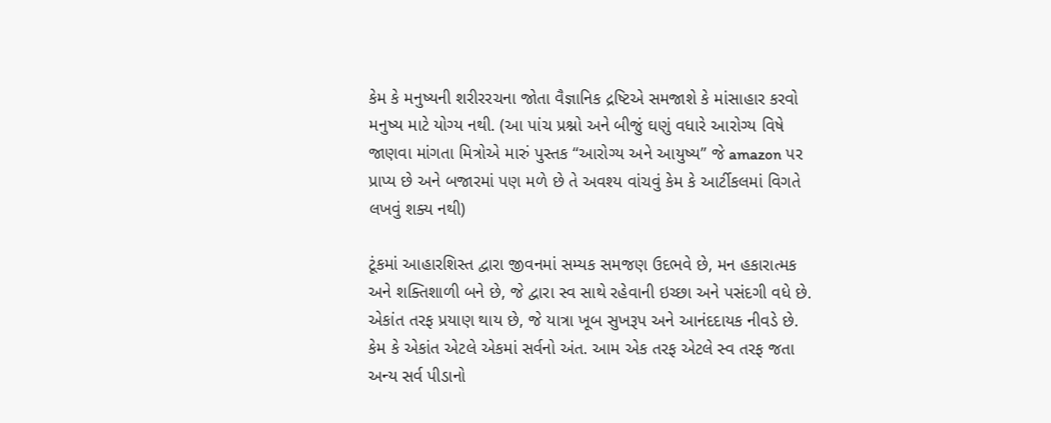કેમ કે મનુષ્યની શરીરરચના જોતા વૈજ્ઞાનિક દ્રષ્ટિએ સમજાશે કે માંસાહાર કરવો મનુષ્ય માટે યોગ્ય નથી. (આ પાંચ પ્રશ્નો અને બીજું ઘણું વધારે આરોગ્ય વિષે જાણવા માંગતા મિત્રોએ મારું પુસ્તક “આરોગ્ય અને આયુષ્ય” જે amazon પર પ્રાપ્ય છે અને બજારમાં પણ મળે છે તે અવશ્ય વાંચવું કેમ કે આર્ટીકલમાં વિગતે લખવું શક્ય નથી)

ટૂંકમાં આહારશિસ્ત દ્વારા જીવનમાં સમ્યક સમજણ ઉદભવે છે, મન હકારાત્મક અને શક્તિશાળી બને છે, જે દ્વારા સ્વ સાથે રહેવાની ઇચ્છા અને પસંદગી વધે છે. એકાંત તરફ પ્રયાણ થાય છે, જે યાત્રા ખૂબ સુખરૂપ અને આનંદદાયક નીવડે છે. કેમ કે એકાંત એટલે એકમાં સર્વનો અંત. આમ એક તરફ એટલે સ્વ તરફ જતા અન્ય સર્વ પીડાનો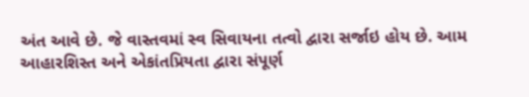અંત આવે છે. જે વાસ્તવમાં સ્વ સિવાયના તત્વો દ્વારા સર્જાઇ હોય છે. આમ આહારશિસ્ત અને એકાંતપ્રિયતા દ્વારા સંપૂર્ણ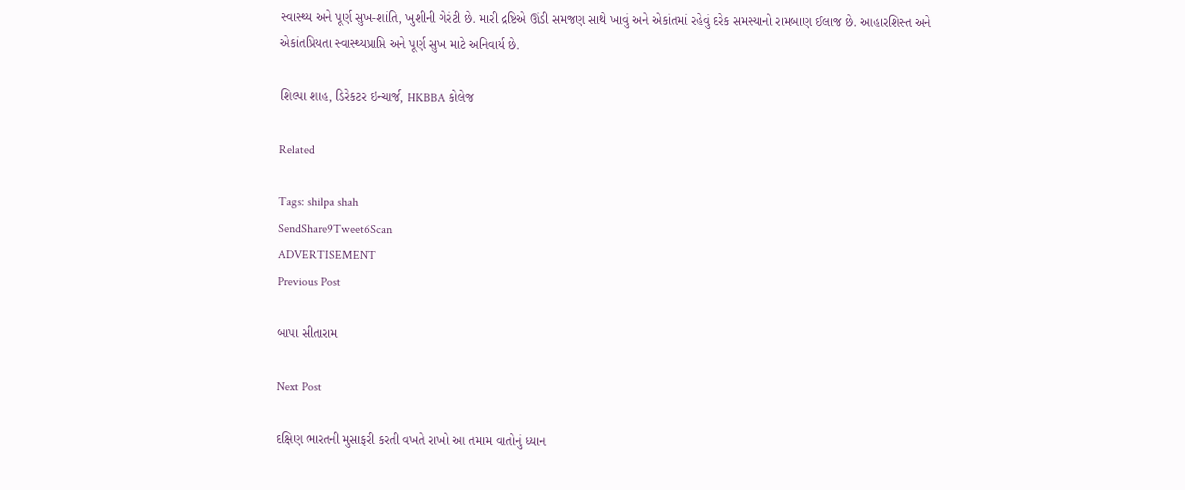સ્વાસ્થ્ય અને પૂર્ણ સુખ-શાંતિ, ખુશીની ગેરંટી છે. મારી દ્રષ્ટિએ ઊંડી સમજણ સાથે ખાવું અને એકાંતમાં રહેવું દરેક સમસ્યાનો રામબાણ ઈલાજ છે. આહારશિસ્ત અને એકાંતપ્રિયતા સ્વાસ્થ્યપ્રાપ્તિ અને પૂર્ણ સુખ માટે અનિવાર્ય છે.

શિલ્પા શાહ, ડિરેકટર ઇન્ચાર્જ, HKBBA કોલેજ

Related

Tags: shilpa shah
SendShare9Tweet6Scan
ADVERTISEMENT
Previous Post

બાપા સીતારામ

Next Post

દક્ષિણ ભારતની મુસાફરી કરતી વખતે રાખો આ તમામ વાતોનું ધ્યાન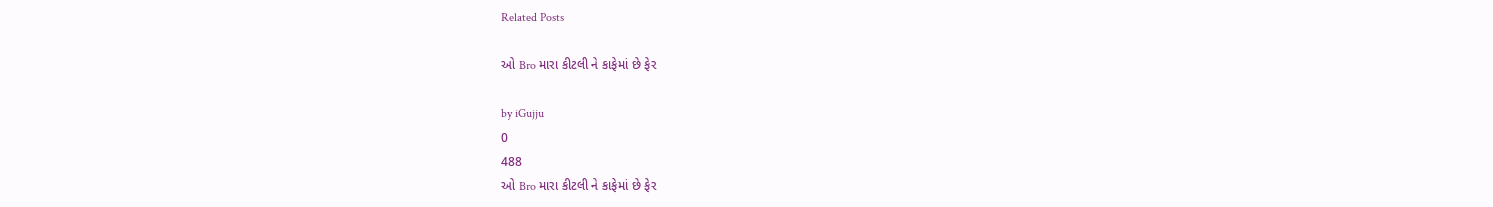Related Posts

ઓ Bro મારા કીટલી ને કાફેમાં છે ફેર

by iGujju
0
488
ઓ Bro મારા કીટલી ને કાફેમાં છે ફેર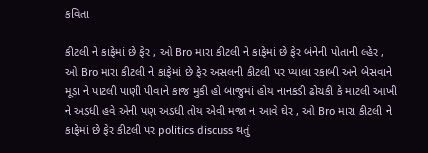કવિતા

કીટલી ને કાફેમાં છે ફેર , ઓ Bro મારા કીટલી ને કાફેમાં છે ફેર બંનેની પોતાની લ્હેર , ઓ Bro મારા કીટલી ને કાફેમાં છે ફેર અસલની કીટલી પર પ્યાલા રકાબી અને બેસવાને મૂડા ને પાટલી પાણી પીવાને કાજ મુકી હો બાજુમાં હોય નાનકડી ઢોચકી કે માટલી આખી ને અડધી હવે એની પણ અડધી તોય એવી મજા ન આવે ઘેર , ઓ Bro મારા કીટલી ને કાફેમાં છે ફેર કીટલી પર politics discuss થતું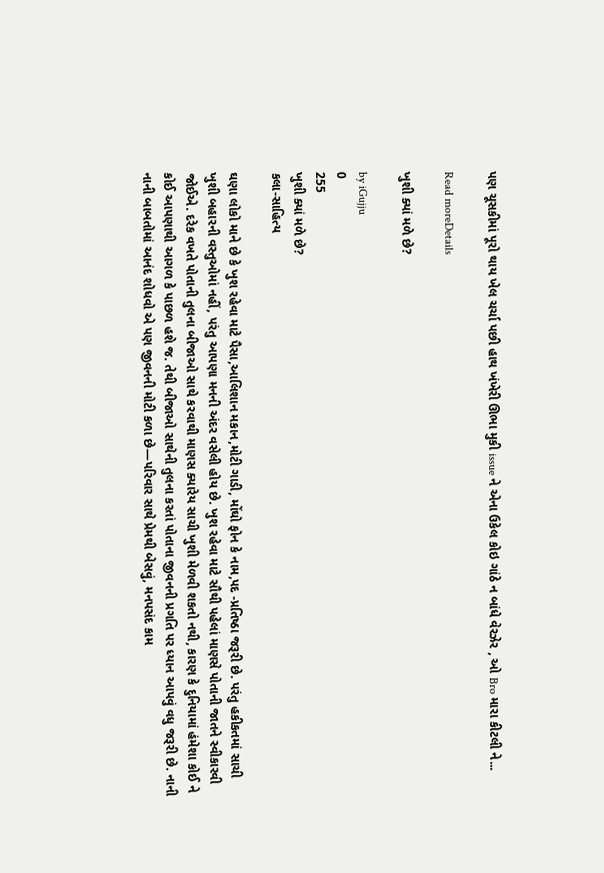પણ ચૂસકીમાં પૂરો થાય ખેલ ચર્ચા પછી હાથ ખંખેરી ઊભા મુકી issue ને એના ઉકેલ કોઇ ગાંઠે ન બાંધે વેરઝેર , ઓ Bro મારા કીટલી ને...

Read moreDetails

ખુશી ક્યાં મળે છે?

by iGujju
0
255
ખુશી ક્યાં મળે છે?
કલા-સાહિત્ય

ઘણા લોકો માને છે કે ખુશ રહેવા માટે પૈસા,આલિશાન મકાન,મોટી ગાડી, મોંઘો ફોન કે નામ,પદ -પ્રતિષ્ઠા જરૂરી છે. પરંતુ હકીકતમાં સાચી ખુશી બહારની વસ્તુઓમાં નહીં, પરંતુ આપણા મનની અંદર વસેલી હોય છે. ખુશ રહેવા માટે સૌથી પહેલાં માણસે પોતાની જાતને સ્વીકારવી જોઈએ. દરેક વખતે પોતાની તુલના બીજાઓ સાથે કરવાથી માણસ ક્યારેય સાચી ખુશી મેળવી શકતો નથી, કારણ કે દુનિયામાં હંમેશા કોઈ ને કોઈ આપણાથી આગળ કે પાછળ હશે જ. તેથી બીજાઓ સાથેની તુલના કરતાં પોતાના જીવનની પ્રગતિ પર ધ્યાન આપવું વધુ જરૂરી છે. નાની નાની બાબતોમાં આનંદ શોધવો એ પણ જીવનની મોટી કળા છે—પરિવાર સાથે પ્રેમથી બેસવું, મનપસંદ કામ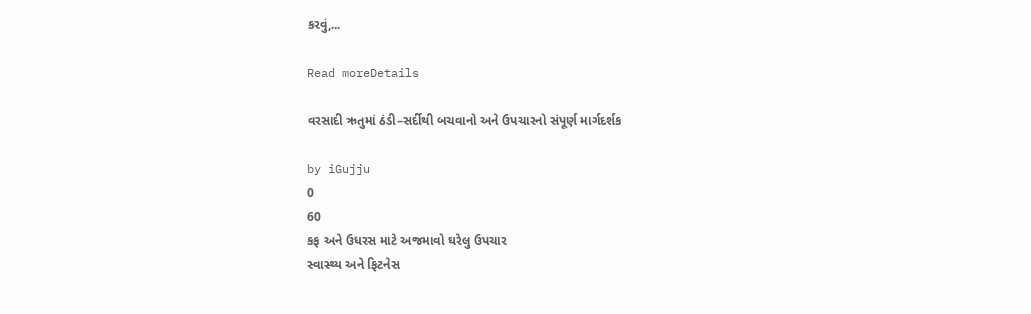કરવું,...

Read moreDetails

વરસાદી ઋતુમાં ઠંડી–સર્દીથી બચવાનો અને ઉપચારનો સંપૂર્ણ માર્ગદર્શક

by iGujju
0
60
કફ અને ઉધરસ માટે અજમાવો ઘરેલુ ઉપચાર
સ્વાસ્થ્ય અને ફિટનેસ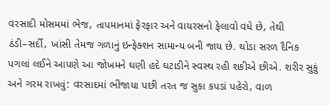વરસાદી મોસમમાં ભેજ, તાપમાનમાં ફેરફાર અને વાયરસનો ફેલાવો વધે છે, તેથી ઠંડી–સર્દી, ખાંસી તેમજ ગળાનું ઇન્ફેક્શન સામાન્ય બની જાય છે. થોડા સરળ દૈનિક પગલાં લઈને આપણે આ જોખમને ઘણી હદે ઘટાડીને સ્વસ્થ રહી શકીએ છીએ. શરીર સુકું અને ગરમ રાખવું: વરસાદમાં ભીંજાયા પછી તરત જ સુકા કપડાં પહેરો, વાળ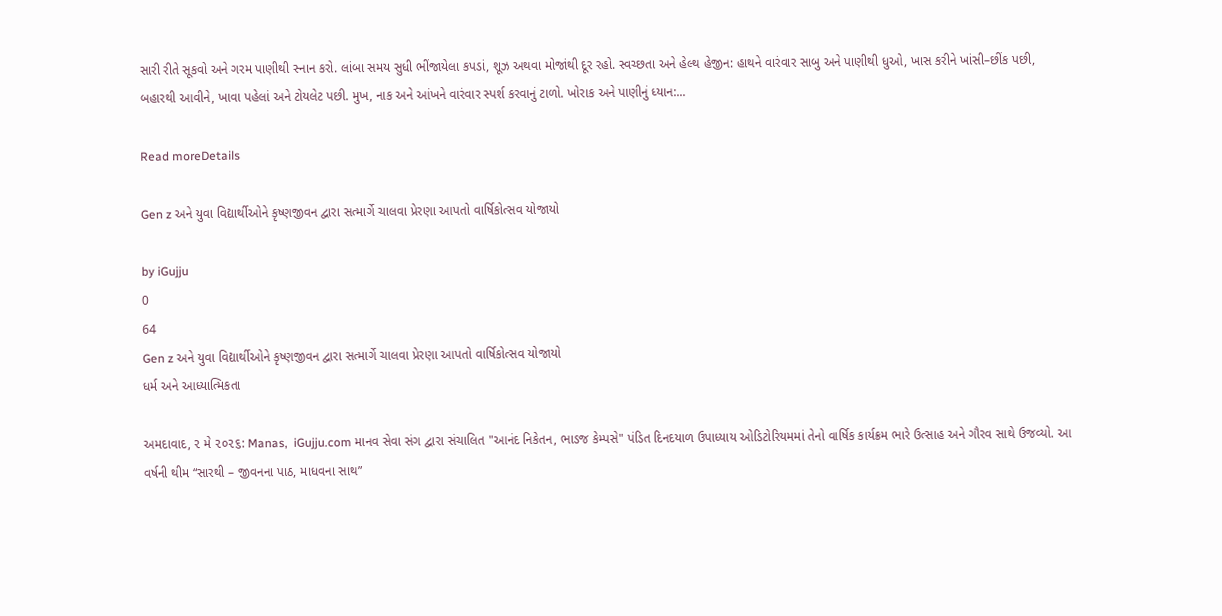સારી રીતે સૂકવો અને ગરમ પાણીથી સ્નાન કરો. લાંબા સમય સુધી ભીંજાયેલા કપડાં, શૂઝ અથવા મોજાંથી દૂર રહો. સ્વચ્છતા અને હેલ્થ હેજીન: હાથને વારંવાર સાબુ અને પાણીથી ધુઓ, ખાસ કરીને ખાંસી–છીંક પછી, બહારથી આવીને, ખાવા પહેલાં અને ટોયલેટ પછી. મુખ, નાક અને આંખને વારંવાર સ્પર્શ કરવાનું ટાળો. ખોરાક અને પાણીનું ધ્યાન:...

Read moreDetails

Gen z અને યુવા વિદ્યાર્થીઓને કૃષ્ણજીવન દ્વારા સત્માર્ગે ચાલવા પ્રેરણા આપતો વાર્ષિકોત્સવ યોજાયો

by iGujju
0
64
Gen z અને યુવા વિદ્યાર્થીઓને કૃષ્ણજીવન દ્વારા સત્માર્ગે ચાલવા પ્રેરણા આપતો વાર્ષિકોત્સવ યોજાયો
ધર્મ અને આધ્યાત્મિકતા

અમદાવાદ, ૨ મે ૨૦૨૬: Manas,  iGujju.com માનવ સેવા સંગ દ્વારા સંચાલિત "આનંદ નિકેતન, ભાડજ કેમ્પસે" પંડિત દિનદયાળ ઉપાધ્યાય ઓડિટોરિયમમાં તેનો વાર્ષિક કાર્યક્રમ ભારે ઉત્સાહ અને ગૌરવ સાથે ઉજવ્યો. આ વર્ષની થીમ “સારથી – જીવનના પાઠ, માધવના સાથ”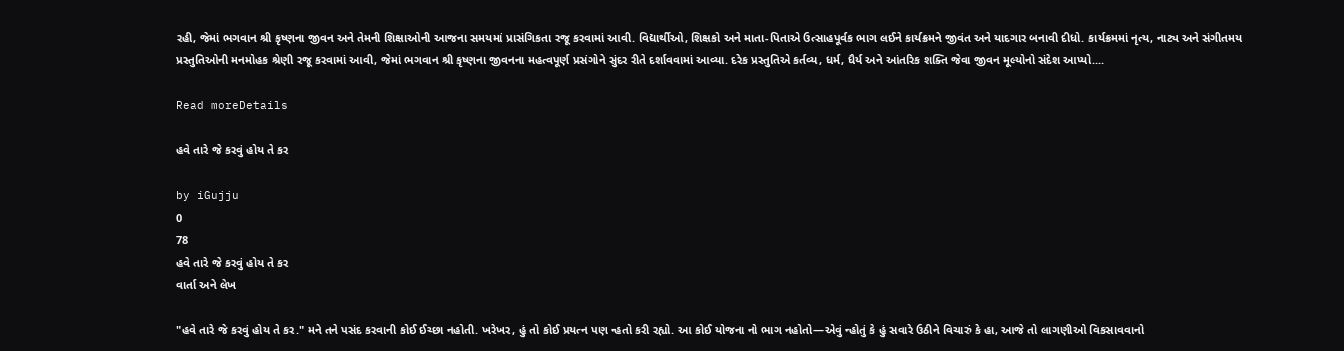રહી, જેમાં ભગવાન શ્રી કૃષ્ણના જીવન અને તેમની શિક્ષાઓની આજના સમયમાં પ્રાસંગિકતા રજૂ કરવામાં આવી. વિદ્યાર્થીઓ, શિક્ષકો અને માતા-પિતાએ ઉત્સાહપૂર્વક ભાગ લઈને કાર્યક્રમને જીવંત અને યાદગાર બનાવી દીધો. કાર્યક્રમમાં નૃત્ય, નાટ્ય અને સંગીતમય પ્રસ્તુતિઓની મનમોહક શ્રેણી રજૂ કરવામાં આવી, જેમાં ભગવાન શ્રી કૃષ્ણના જીવનના મહત્વપૂર્ણ પ્રસંગોને સુંદર રીતે દર્શાવવામાં આવ્યા. દરેક પ્રસ્તુતિએ કર્તવ્ય, ધર્મ, ધૈર્ય અને આંતરિક શક્તિ જેવા જીવન મૂલ્યોનો સંદેશ આપ્યો....

Read moreDetails

હવે તારે જે કરવું હોય તે કર

by iGujju
0
78
હવે તારે જે કરવું હોય તે કર
વાર્તા અને લેખ

"હવે તારે જે કરવું હોય તે કર." મને તને પસંદ કરવાની કોઈ ઈચ્છા નહોતી. ખરેખર, હું તો કોઈ પ્રયત્ન પણ ન્હતો કરી રહ્યો. આ કોઈ યોજના નો ભાગ નહોતો—એવું ન્હોતું કે હું સવારે ઉઠીને વિચારું કે હા, આજે તો લાગણીઓ વિકસાવવાનો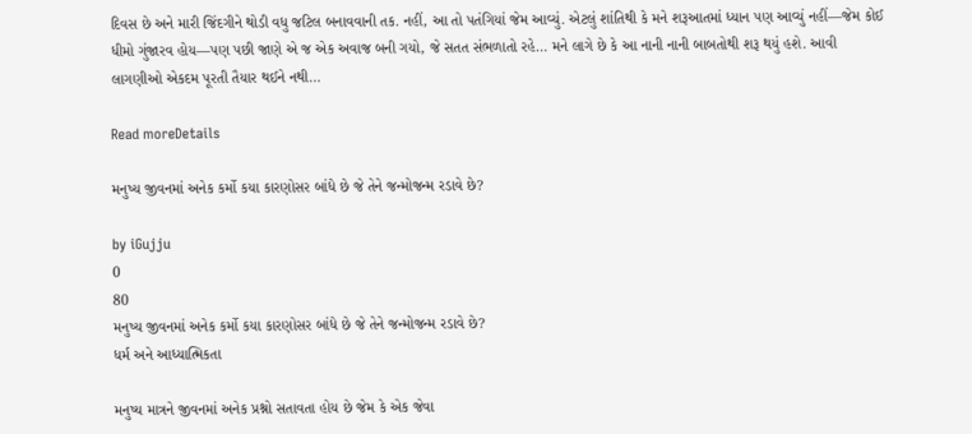દિવસ છે અને મારી જિંદગીને થોડી વધુ જટિલ બનાવવાની તક. નહીં, આ તો પતંગિયાં જેમ આવ્યું. એટલું શાંતિથી કે મને શરૂઆતમાં ધ્યાન પણ આવ્યું નહીં—જેમ કોઈ ધીમો ગુંજારવ હોય—પણ પછી જાણે એ જ એક અવાજ બની ગયો, જે સતત સંભળાતો રહે... મને લાગે છે કે આ નાની નાની બાબતોથી શરૂ થયું હશે. આવી લાગણીઓ એકદમ પૂરતી તૈયાર થઈને નથી...

Read moreDetails

મનુષ્ય જીવનમાં અનેક કર્મો કયા કારણોસર બાંધે છે જે તેને જન્મોજન્મ રડાવે છે?

by iGujju
0
80
મનુષ્ય જીવનમાં અનેક કર્મો કયા કારણોસર બાંધે છે જે તેને જન્મોજન્મ રડાવે છે?
ધર્મ અને આધ્યાત્મિકતા

મનુષ્ય માત્રને જીવનમાં અનેક પ્રશ્નો સતાવતા હોય છે જેમ કે એક જેવા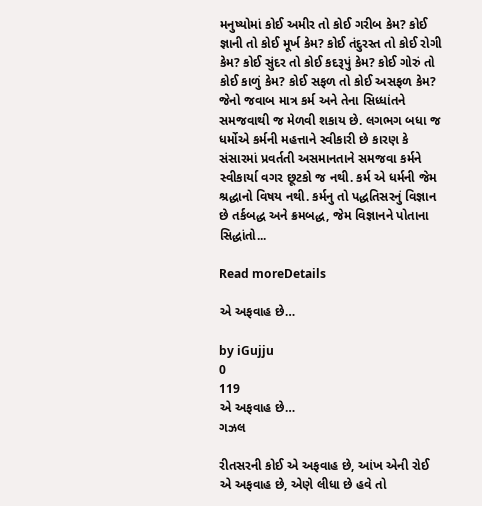મનુષ્યોમાં કોઈ અમીર તો કોઈ ગરીબ કેમ? કોઈ જ્ઞાની તો કોઈ મૂર્ખ કેમ? કોઈ તંદુરસ્ત તો કોઈ રોગી કેમ? કોઈ સુંદર તો કોઈ કદરૂપું કેમ? કોઈ ગોરું તો કોઈ કાળું કેમ? કોઈ સફળ તો કોઈ અસફળ કેમ? જેનો જવાબ માત્ર કર્મ અને તેના સિધ્ધાંતને સમજવાથી જ મેળવી શકાય છે. લગભગ બધા જ ધર્મોએ કર્મની મહત્તાને સ્વીકારી છે કારણ કે સંસારમાં પ્રવર્તતી અસમાનતાને સમજવા કર્મને સ્વીકાર્યા વગર છૂટકો જ નથી. કર્મ એ ધર્મની જેમ શ્રદ્ધાનો વિષય નથી. કર્મનુ તો પદ્ધતિસરનું વિજ્ઞાન છે તર્કબદ્ધ અને ક્રમબદ્ધ, જેમ વિજ્ઞાનને પોતાના સિદ્ધાંતો...

Read moreDetails

એ અફવાહ છે…

by iGujju
0
119
એ અફવાહ છે…
ગઝલ

રીતસરની કોઈ એ અફવાહ છે, આંખ એની રોઈ એ અફવાહ છે, એણે લીધા છે હવે તો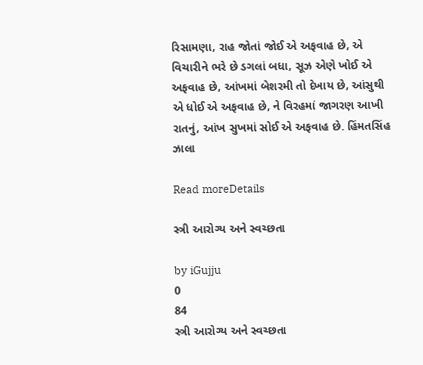રિસામણા, રાહ જોતાં જોઈ એ અફવાહ છે, એ વિચારીને ભરે છે ડગલાં બધા, સૂઝ એણે ખોઈ એ અફવાહ છે, આંખમાં બેશરમી તો દેખાય છે, આંસુથી એ ધોઈ એ અફવાહ છે, ને વિરહમાં જાગરણ આખી રાતનું, આંખ સુખમાં સોઈ એ અફવાહ છે. હિંમતસિંહ ઝાલા

Read moreDetails

સ્ત્રી આરોગ્ય અને સ્વચ્છતા

by iGujju
0
84
સ્ત્રી આરોગ્ય અને સ્વચ્છતા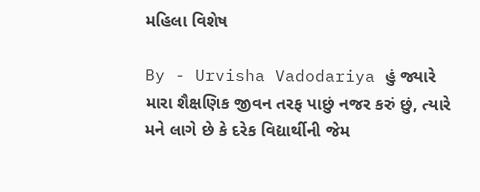મહિલા વિશેષ

By - Urvisha Vadodariya હું જ્યારે મારા શૈક્ષણિક જીવન તરફ પાછું નજર કરું છું, ત્યારે મને લાગે છે કે દરેક વિદ્યાર્થીની જેમ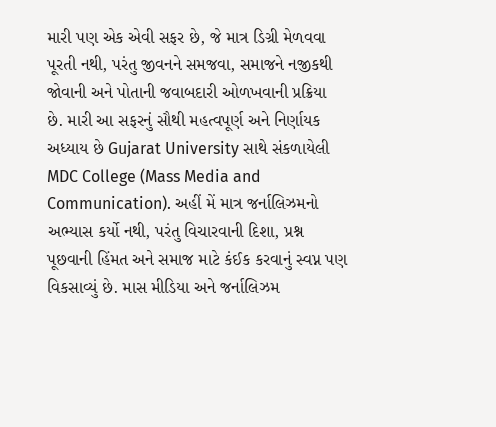મારી પણ એક એવી સફર છે, જે માત્ર ડિગ્રી મેળવવા પૂરતી નથી, પરંતુ જીવનને સમજવા, સમાજને નજીકથી જોવાની અને પોતાની જવાબદારી ઓળખવાની પ્રક્રિયા છે. મારી આ સફરનું સૌથી મહત્વપૂર્ણ અને નિર્ણાયક અધ્યાય છે Gujarat University સાથે સંકળાયેલી MDC College (Mass Media and Communication). અહીં મેં માત્ર જર્નાલિઝમનો અભ્યાસ કર્યો નથી, પરંતુ વિચારવાની દિશા, પ્રશ્ન પૂછવાની હિંમત અને સમાજ માટે કંઈક કરવાનું સ્વપ્ન પણ વિકસાવ્યું છે. માસ મીડિયા અને જર્નાલિઝમ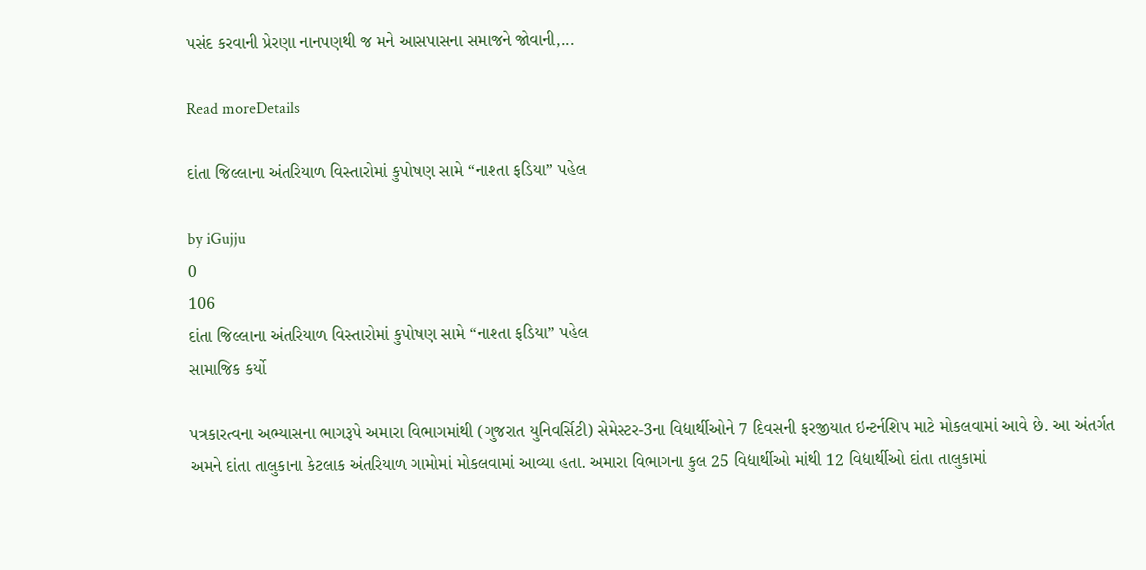પસંદ કરવાની પ્રેરણા નાનપણથી જ મને આસપાસના સમાજને જોવાની,...

Read moreDetails

દાંતા જિલ્લાના અંતરિયાળ વિસ્તારોમાં કુપોષણ સામે “નાશ્તા ફડિયા” પહેલ

by iGujju
0
106
દાંતા જિલ્લાના અંતરિયાળ વિસ્તારોમાં કુપોષણ સામે “નાશ્તા ફડિયા” પહેલ
સામાજિક કર્યો

પત્રકારત્વના અભ્યાસના ભાગરૂપે અમારા વિભાગમાંથી (ગુજરાત યુનિવર્સિટી) સેમેસ્ટર-3ના વિદ્યાર્થીઓને 7 દિવસની ફરજીયાત ઇન્ટર્નશિપ માટે મોકલવામાં આવે છે. આ અંતર્ગત અમને દાંતા તાલુકાના કેટલાક અંતરિયાળ ગામોમાં મોકલવામાં આવ્યા હતા. અમારા વિભાગના કુલ 25 વિદ્યાર્થીઓ માંથી 12 વિદ્યાર્થીઓ દાંતા તાલુકામાં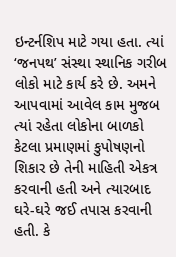ઇન્ટર્નશિપ માટે ગયા હતા. ત્યાં ‘જનપથ’ સંસ્થા સ્થાનિક ગરીબ લોકો માટે કાર્ય કરે છે. અમને આપવામાં આવેલ કામ મુજબ ત્યાં રહેતા લોકોના બાળકો કેટલા પ્રમાણમાં કુપોષણનો શિકાર છે તેની માહિતી એકત્ર કરવાની હતી અને ત્યારબાદ ઘરે-ઘરે જઈ તપાસ કરવાની હતી. કે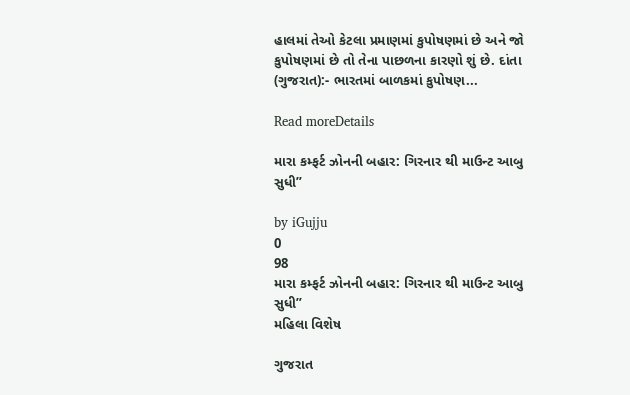હાલમાં તેઓ કેટલા પ્રમાણમાં કુપોષણમાં છે અને જો કુપોષણમાં છે તો તેના પાછળના કારણો શું છે. દાંતા (ગુજરાત):- ભારતમાં બાળકમાં કુપોષણ...

Read moreDetails

મારા કમ્ફર્ટ ઝોનની બહાર: ગિરનાર થી માઉન્ટ આબુ સુધી”

by iGujju
0
98
મારા કમ્ફર્ટ ઝોનની બહાર: ગિરનાર થી માઉન્ટ આબુ સુધી”
મહિલા વિશેષ

ગુજરાત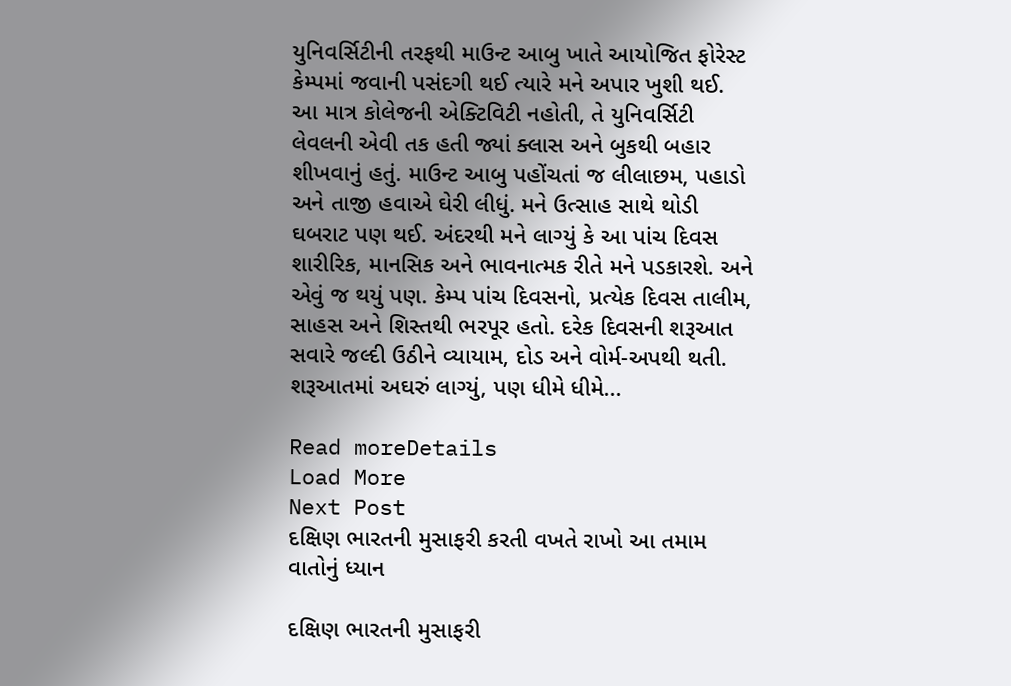યુનિવર્સિટીની તરફથી માઉન્ટ આબુ ખાતે આયોજિત ફોરેસ્ટ કેમ્પમાં જવાની પસંદગી થઈ ત્યારે મને અપાર ખુશી થઈ. આ માત્ર કોલેજની એક્ટિવિટી નહોતી, તે યુનિવર્સિટી લેવલની એવી તક હતી જ્યાં ક્લાસ અને બુકથી બહાર શીખવાનું હતું. માઉન્ટ આબુ પહોંચતાં જ લીલાછમ, પહાડો અને તાજી હવાએ ઘેરી લીધું. મને ઉત્સાહ સાથે થોડી ઘબરાટ પણ થઈ. અંદરથી મને લાગ્યું કે આ પાંચ દિવસ શારીરિક, માનસિક અને ભાવનાત્મક રીતે મને પડકારશે. અને એવું જ થયું પણ. કેમ્પ પાંચ દિવસનો, પ્રત્યેક દિવસ તાલીમ, સાહસ અને શિસ્તથી ભરપૂર હતો. દરેક દિવસની શરૂઆત સવારે જલ્દી ઉઠીને વ્યાયામ, દોડ અને વોર્મ-અપથી થતી. શરૂઆતમાં અઘરું લાગ્યું, પણ ધીમે ધીમે...

Read moreDetails
Load More
Next Post
દક્ષિણ ભારતની મુસાફરી કરતી વખતે રાખો આ તમામ વાતોનું ધ્યાન

દક્ષિણ ભારતની મુસાફરી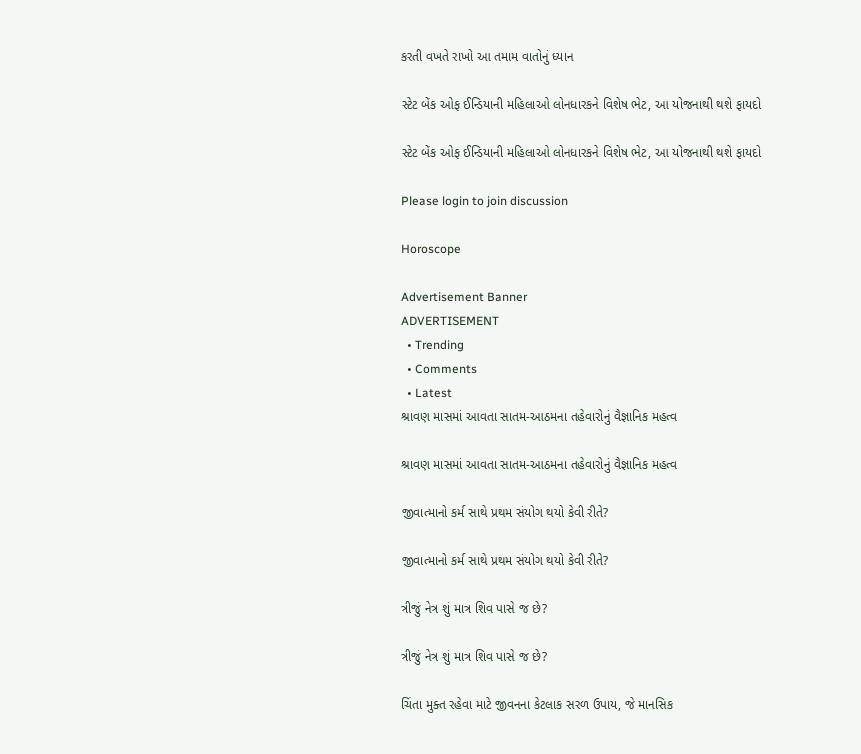કરતી વખતે રાખો આ તમામ વાતોનું ધ્યાન

સ્ટેટ બેંક ઓફ ઈન્ડિયાની મહિલાઓ લોનધારકને વિશેષ ભેટ, આ યોજનાથી થશે ફાયદો

સ્ટેટ બેંક ઓફ ઈન્ડિયાની મહિલાઓ લોનધારકને વિશેષ ભેટ, આ યોજનાથી થશે ફાયદો

Please login to join discussion

Horoscope

Advertisement Banner
ADVERTISEMENT
  • Trending
  • Comments
  • Latest
શ્રાવણ માસમાં આવતા સાતમ-આઠમના તહેવારોનું વૈજ્ઞાનિક મહત્વ

શ્રાવણ માસમાં આવતા સાતમ-આઠમના તહેવારોનું વૈજ્ઞાનિક મહત્વ

જીવાત્માનો કર્મ સાથે પ્રથમ સંયોગ થયો કેવી રીતે?

જીવાત્માનો કર્મ સાથે પ્રથમ સંયોગ થયો કેવી રીતે?

ત્રીજું નેત્ર શું માત્ર શિવ પાસે જ છે?

ત્રીજું નેત્ર શું માત્ર શિવ પાસે જ છે?

ચિંતા મુક્ત રહેવા માટે જીવનના કેટલાક સરળ ઉપાય, જે માનસિક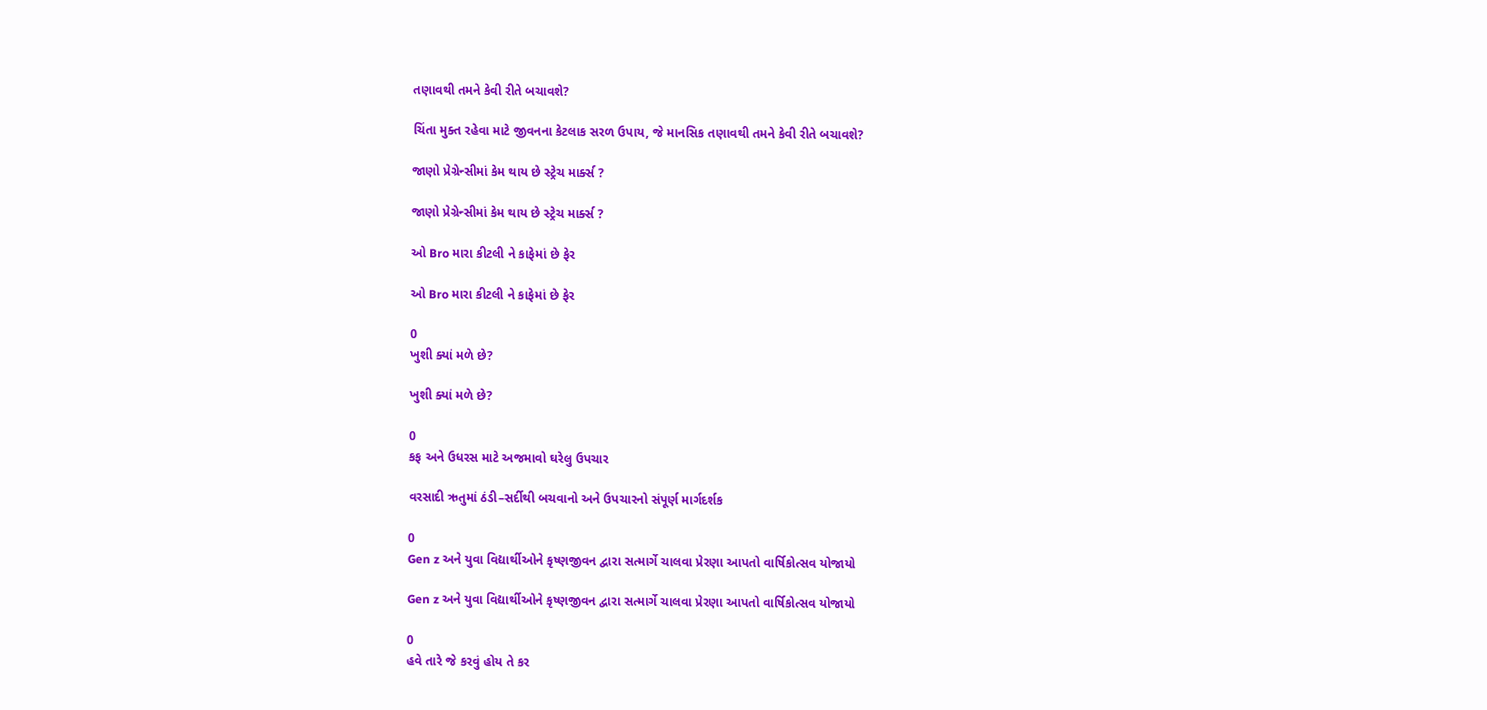તણાવથી તમને કેવી રીતે બચાવશે?

ચિંતા મુક્ત રહેવા માટે જીવનના કેટલાક સરળ ઉપાય, જે માનસિક તણાવથી તમને કેવી રીતે બચાવશે?

જાણો પ્રેગ્રેન્સીમાં કેમ થાય છે સ્ટ્રેચ માર્ક્સ ?

જાણો પ્રેગ્રેન્સીમાં કેમ થાય છે સ્ટ્રેચ માર્ક્સ ?

ઓ Bro મારા કીટલી ને કાફેમાં છે ફેર

ઓ Bro મારા કીટલી ને કાફેમાં છે ફેર

0
ખુશી ક્યાં મળે છે?

ખુશી ક્યાં મળે છે?

0
કફ અને ઉધરસ માટે અજમાવો ઘરેલુ ઉપચાર

વરસાદી ઋતુમાં ઠંડી–સર્દીથી બચવાનો અને ઉપચારનો સંપૂર્ણ માર્ગદર્શક

0
Gen z અને યુવા વિદ્યાર્થીઓને કૃષ્ણજીવન દ્વારા સત્માર્ગે ચાલવા પ્રેરણા આપતો વાર્ષિકોત્સવ યોજાયો

Gen z અને યુવા વિદ્યાર્થીઓને કૃષ્ણજીવન દ્વારા સત્માર્ગે ચાલવા પ્રેરણા આપતો વાર્ષિકોત્સવ યોજાયો

0
હવે તારે જે કરવું હોય તે કર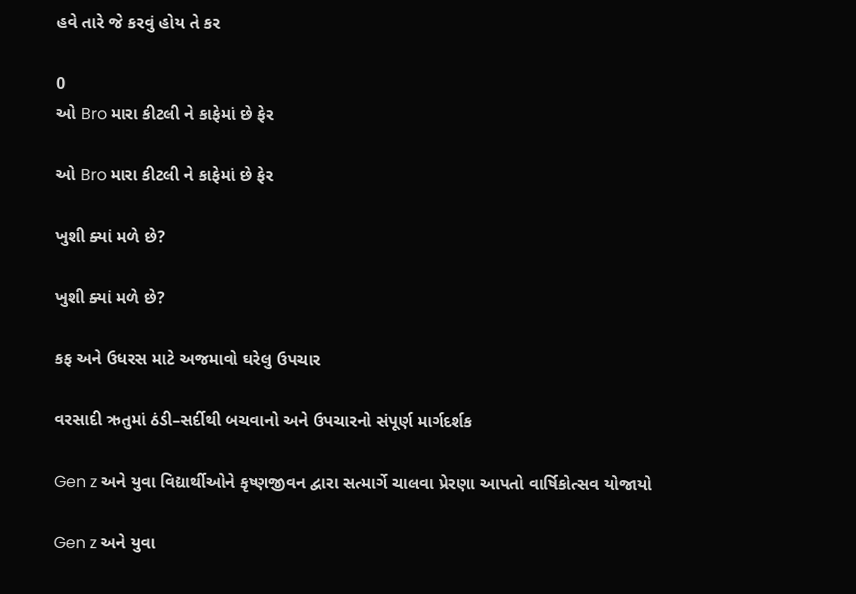હવે તારે જે કરવું હોય તે કર

0
ઓ Bro મારા કીટલી ને કાફેમાં છે ફેર

ઓ Bro મારા કીટલી ને કાફેમાં છે ફેર

ખુશી ક્યાં મળે છે?

ખુશી ક્યાં મળે છે?

કફ અને ઉધરસ માટે અજમાવો ઘરેલુ ઉપચાર

વરસાદી ઋતુમાં ઠંડી–સર્દીથી બચવાનો અને ઉપચારનો સંપૂર્ણ માર્ગદર્શક

Gen z અને યુવા વિદ્યાર્થીઓને કૃષ્ણજીવન દ્વારા સત્માર્ગે ચાલવા પ્રેરણા આપતો વાર્ષિકોત્સવ યોજાયો

Gen z અને યુવા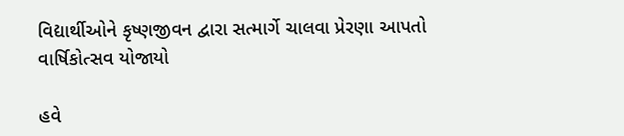વિદ્યાર્થીઓને કૃષ્ણજીવન દ્વારા સત્માર્ગે ચાલવા પ્રેરણા આપતો વાર્ષિકોત્સવ યોજાયો

હવે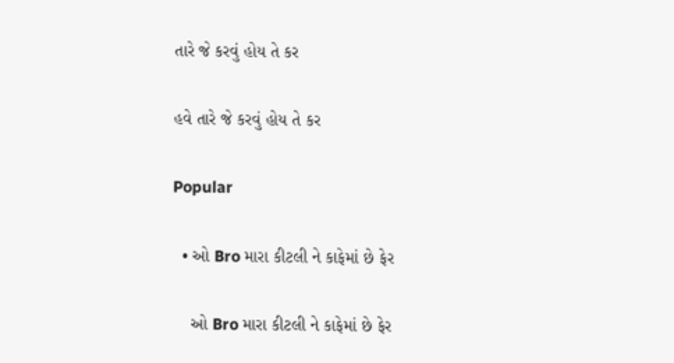તારે જે કરવું હોય તે કર

હવે તારે જે કરવું હોય તે કર

Popular

  • ઓ Bro મારા કીટલી ને કાફેમાં છે ફેર

    ઓ Bro મારા કીટલી ને કાફેમાં છે ફેર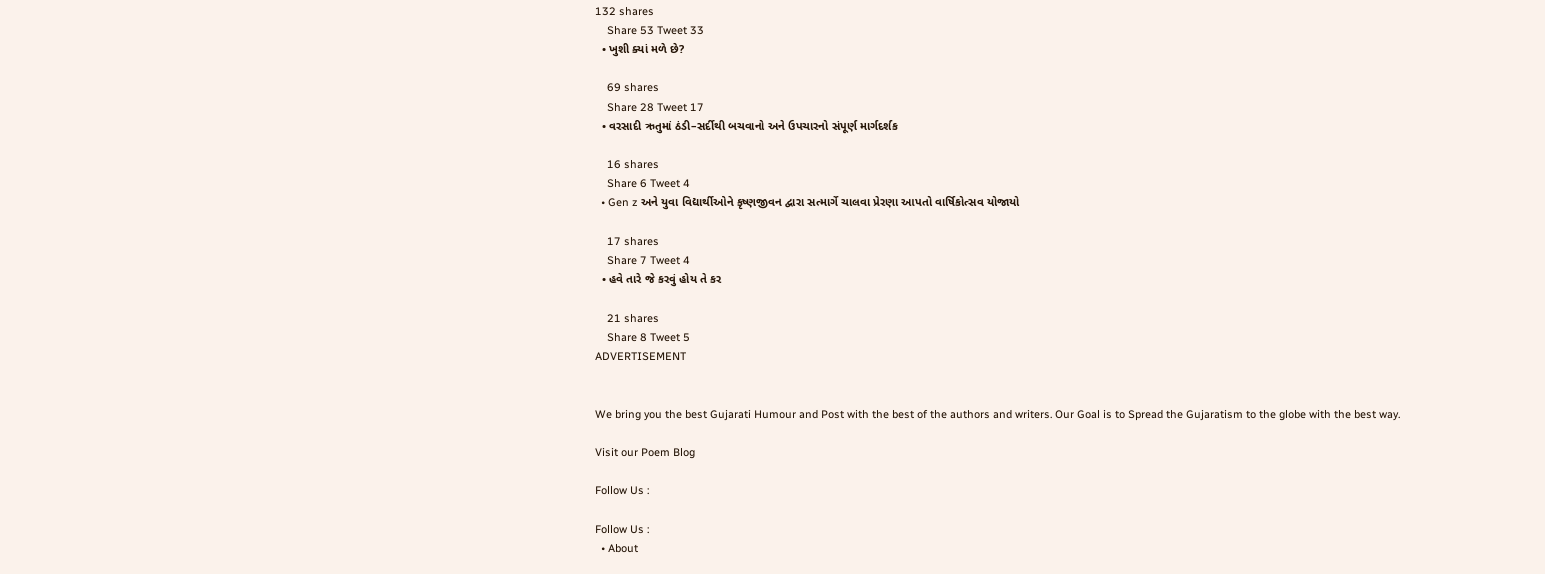132 shares
    Share 53 Tweet 33
  • ખુશી ક્યાં મળે છે?

    69 shares
    Share 28 Tweet 17
  • વરસાદી ઋતુમાં ઠંડી–સર્દીથી બચવાનો અને ઉપચારનો સંપૂર્ણ માર્ગદર્શક

    16 shares
    Share 6 Tweet 4
  • Gen z અને યુવા વિદ્યાર્થીઓને કૃષ્ણજીવન દ્વારા સત્માર્ગે ચાલવા પ્રેરણા આપતો વાર્ષિકોત્સવ યોજાયો

    17 shares
    Share 7 Tweet 4
  • હવે તારે જે કરવું હોય તે કર

    21 shares
    Share 8 Tweet 5
ADVERTISEMENT


We bring you the best Gujarati Humour and Post with the best of the authors and writers. Our Goal is to Spread the Gujaratism to the globe with the best way.

Visit our Poem Blog

Follow Us :

Follow Us :
  • About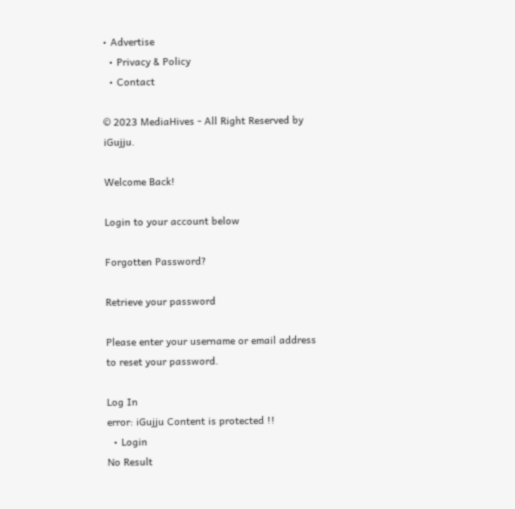• Advertise
  • Privacy & Policy
  • Contact

© 2023 MediaHives - All Right Reserved by iGujju.

Welcome Back!

Login to your account below

Forgotten Password?

Retrieve your password

Please enter your username or email address to reset your password.

Log In
error: iGujju Content is protected !!
  • Login
No Result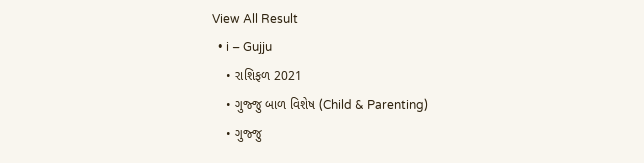View All Result
  • i – Gujju
    • રાશિફળ 2021
    • ગુજ્જુ બાળ વિશેષ (Child & Parenting)
    • ગુજ્જુ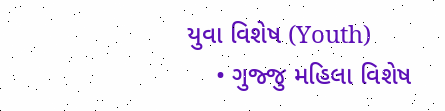યુવા વિશેષ (Youth)
    • ગુજ્જુ મહિલા વિશેષ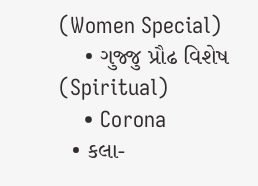(Women Special)
    • ગુજ્જુ પ્રૌઢ વિશેષ (Spiritual)
    • Corona
  • કલા-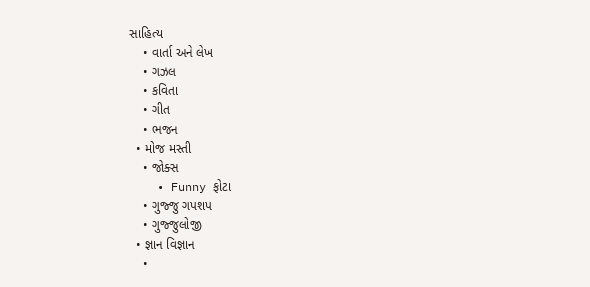સાહિત્ય
    • વાર્તા અને લેખ
    • ગઝલ
    • કવિતા
    • ગીત
    • ભજન
  • મોજ મસ્તી
    • જોક્સ
    • Funny ફોટા
    • ગુજ્જુ ગપશપ
    • ગુજ્જુલોજી
  • જ્ઞાન વિજ્ઞાન
    •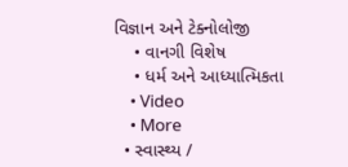વિજ્ઞાન અને ટેક્નોલોજી
    • વાનગી વિશેષ
    • ધર્મ અને આધ્યાત્મિકતા
    • Video
    • More
  • સ્વાસ્થ્ય /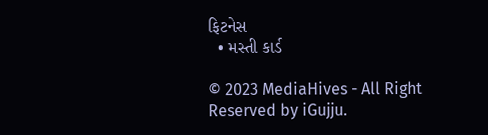ફિટનેસ
  • મસ્તી કાર્ડ

© 2023 MediaHives - All Right Reserved by iGujju.